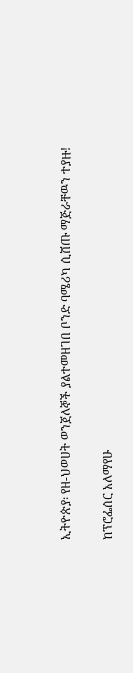ኢትዮጵያ፡ የዘ-ህወሀት ወንጀለኞች ያልተመዘገበ ቦንድ ባሜሪካ ሲሸጡ ማጅራቸዉን ተያዙ!

ከፕሮፌሰር አለማየሁ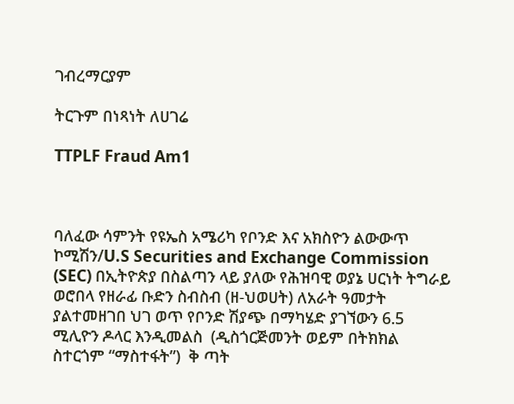ገብረማርያም

ትርጉም በነጻነት ለሀገሬ

TTPLF Fraud Am1



ባለፈው ሳምንት የዩኤስ አሜሪካ የቦንድ እና አክስዮን ልውውጥ  ኮሚሽን/U.S Securities and Exchange Commission (SEC) በኢትዮጵያ በስልጣን ላይ ያለው የሕዝባዊ ወያኔ ሀርነት ትግራይ ወሮበላ የዘራፊ ቡድን ስብስብ (ዘ-ህወሀት) ለአራት ዓመታት ያልተመዘገበ ህገ ወጥ የቦንድ ሽያጭ በማካሄድ ያገኘውን 6.5 ሚሊዮን ዶላር እንዲመልስ  (ዲስጎርጅመንት ወይም በትክክል ስተርጎም “ማስተፋት”)  ቅ ጣት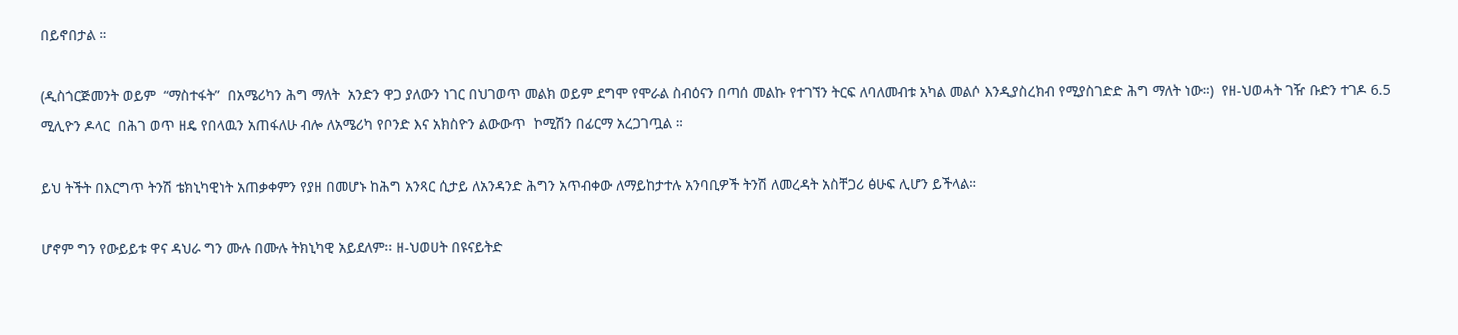በይኖበታል ።

(ዲስጎርጅመንት ወይም  “ማስተፋት”  በአሜሪካን ሕግ ማለት  አንድን ዋጋ ያለውን ነገር በህገወጥ መልክ ወይም ደግሞ የሞራል ስብዕናን በጣሰ መልኩ የተገኘን ትርፍ ለባለመብቱ አካል መልሶ እንዲያስረክብ የሚያስገድድ ሕግ ማለት ነው።)  የዘ-ህወሓት ገዥ ቡድን ተገዶ 6.5 ሚሊዮን ዶላር  በሕገ ወጥ ዘዴ የበላዉን አጠፋለሁ ብሎ ለአሜሪካ የቦንድ እና አክስዮን ልውውጥ  ኮሚሽን በፊርማ አረጋገጧል ።

ይህ ትችት በእርግጥ ትንሽ ቴክኒካዊነት አጠቃቀምን የያዘ በመሆኑ ከሕግ አንጻር ሲታይ ለአንዳንድ ሕግን አጥብቀው ለማይከታተሉ አንባቢዎች ትንሽ ለመረዳት አስቸጋሪ ፅሁፍ ሊሆን ይችላል።

ሆኖም ግን የውይይቱ ዋና ዳህራ ግን ሙሉ በሙሉ ትክኒካዊ አይደለም፡፡ ዘ-ህወሀት በዩናይትድ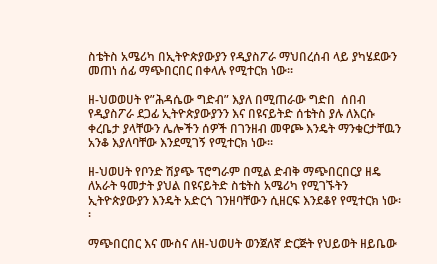ስቴትስ አሜሪካ በኢትዮጵያውያን የዲያስፖራ ማህበረሰብ ላይ ያካሄደውን መጠነ ሰፊ ማጭበርበር በቀላሉ የሚተርክ ነው፡፡

ዘ-ህወወሀት የ”ሕዳሴው ግድብ” እያለ በሚጠራው ግድበ  ሰበብ የዲያስፖራ ደጋፊ ኢትዮጵያውያንን እና በዩናይትድ ሰቴትስ ያሉ ለእርሱ ቀረቤታ ያላቸውን ሌሎችን ሰዎች በገንዘብ መዋጮ እንዴት ማንቁርታቸዉን አንቆ እያለባቸው እንደሚገኝ የሚተርክ ነው፡፡

ዘ-ህወሀት የቦንድ ሽያጭ ፕሮግራም በሚል ድብቅ ማጭበርበርያ ዘዴ ለአራት ዓመታት ያህል በዩናይትድ ስቴትስ አሜሪካ የሚገኙትን ኢትዮጵያውያን እንዴት አድርጎ ገንዘባቸውን ሲዘርፍ እንደቆየ የሚተርክ ነው፡፡

ማጭበርበር እና ሙስና ለዘ-ህወሀት ወንጀለኛ ድርጅት የህይወት ዘይቤው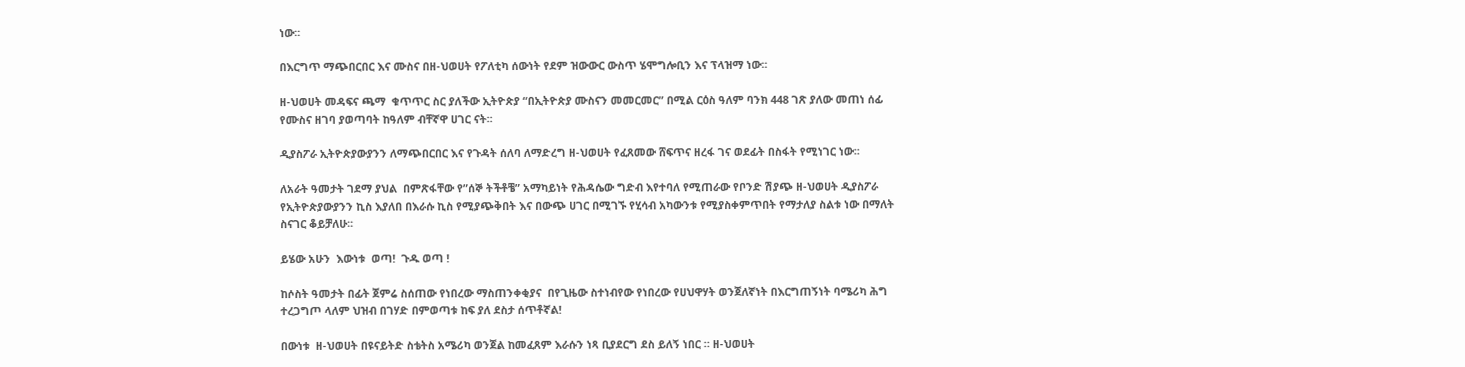ነው፡፡

በእርግጥ ማጭበርበር እና ሙስና በዘ-ህወሀት የፖለቲካ ሰውነት የደም ዝውውር ውስጥ ሄሞግሎቢን እና ፕላዝማ ነው፡፡

ዘ-ህወሀት መዳፍና ጫማ  ቁጥጥር ስር ያለችው ኢትዮጵያ “በኢትዮጵያ ሙስናን መመርመር” በሚል ርዕስ ዓለም ባንክ 448 ገጽ ያለው መጠነ ሰፊ የሙስና ዘገባ ያወጣባት ከዓለም ብቸኛዋ ሀገር ናት፡፡

ዲያስፖራ ኢትዮጵያውያንን ለማጭበርበር እና የጉዳት ሰለባ ለማድረግ ዘ-ህወሀት የፈጸመው ሸፍጥና ዘረፋ ገና ወደፊት በስፋት የሚነገር ነው፡፡

ለአራት ዓመታት ገደማ ያህል  በምጽፋቸው የ”ሰኞ ትችቶቼ” አማካይነት የሕዳሴው ግድብ እየተባለ የሚጠራው የቦንድ ሽያጭ ዘ-ህወሀት ዲያስፖራ የኢትዮጵያውያንን ኪስ እያለበ በእራሱ ኪስ የሚያጭቅበት እና በውጭ ሀገር በሚገኙ የሂሳብ አካውንቱ የሚያስቀምጥበት የማታለያ ስልቱ ነው በማለት ስናገር ቆይቻለሁ፡፡

ይሄው አሁን  እውነቱ  ወጣ!  ጉዱ ወጣ !

ከሶስት ዓመታት በፊት ጀምሬ ስሰጠው የነበረው ማስጠንቀቂያና  በየጊዜው ስተነብየው የነበረው የሀህዋሃት ወንጀለኛነት በእርግጠኝነት ባሜሪካ ሕግ ተረጋግጦ ላለም ህዝብ በገሃድ በምወጣቱ ከፍ ያለ ደስታ ሰጥቶኛል!

በውነቱ  ዘ-ህወሀት በዩናይትድ ስቴትስ አሜሪካ ወንጀል ከመፈጸም እራሱን ነጻ ቢያደርግ ደስ ይለኝ ነበር ። ዘ-ህወሀት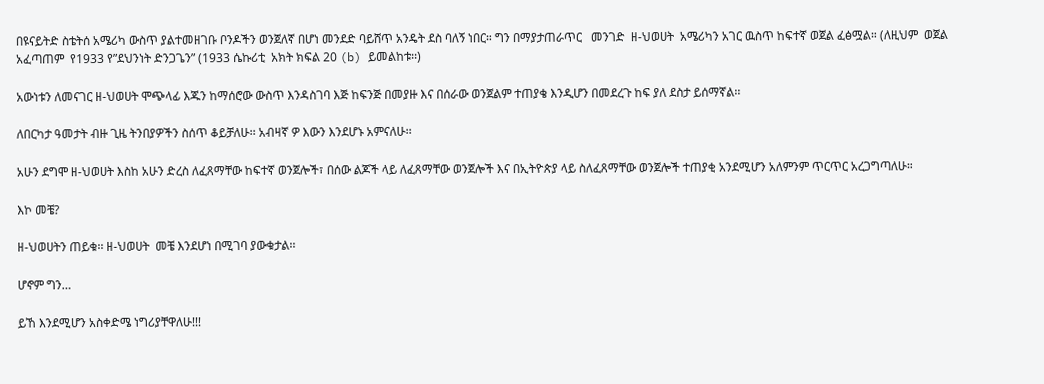በዩናይትድ ስቴትሰ አሜሪካ ውስጥ ያልተመዘገቡ ቦንዶችን ወንጀለኛ በሆነ መንደድ ባይሸጥ አንዴት ደስ ባለኝ ነበር። ግን በማያታጠራጥር   መንገድ  ዘ-ህወሀት  አሜሪካን አገር ዉስጥ ከፍተኛ ወጀል ፈፅሟል። (ለዚህም  ወጀል አፈጣጠም  የ1933 የ”ደህንነት ድንጋጌን” (1933 ሴኩሪቲ  አክት ክፍል 20 (b) ይመልከቱ፡፡)

አውነቱን ለመናገር ዘ-ህወሀት ሞጭላፊ እጁን ከማሰሮው ውስጥ እንዳስገባ እጅ ከፍንጅ በመያዙ እና በሰራው ወንጀልም ተጠያቄ እንዲሆን በመደረጉ ከፍ ያለ ደስታ ይሰማኛል፡፡

ለበርካታ ዓመታት ብዙ ጊዜ ትንበያዎችን ስሰጥ ቆይቻለሁ፡፡ አብዛኛ ዎ እውን እንደሆኑ አምናለሁ፡፡

አሁን ደግሞ ዘ-ህወሀት እስከ አሁን ድረስ ለፈጸማቸው ከፍተኛ ወንጀሎች፣ በሰው ልጆች ላይ ለፈጸማቸው ወንጀሎች እና በኢትዮጵያ ላይ ስለፈጸማቸው ወንጀሎች ተጠያቂ አንደሚሆን አለምንም ጥርጥር አረጋግጣለሁ።

እኮ መቼ?

ዘ-ህወሀትን ጠይቁ፡፡ ዘ-ህወሀት  መቼ እንደሆነ በሚገባ ያውቁታል፡፡

ሆኖም ግን…

ይኸ እንደሚሆን አስቀድሜ ነግሪያቸዋለሁ!!!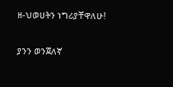ዘ-ህወሀትን ነግሪያቸዋለሁ!

ያንን ወንጀለኛ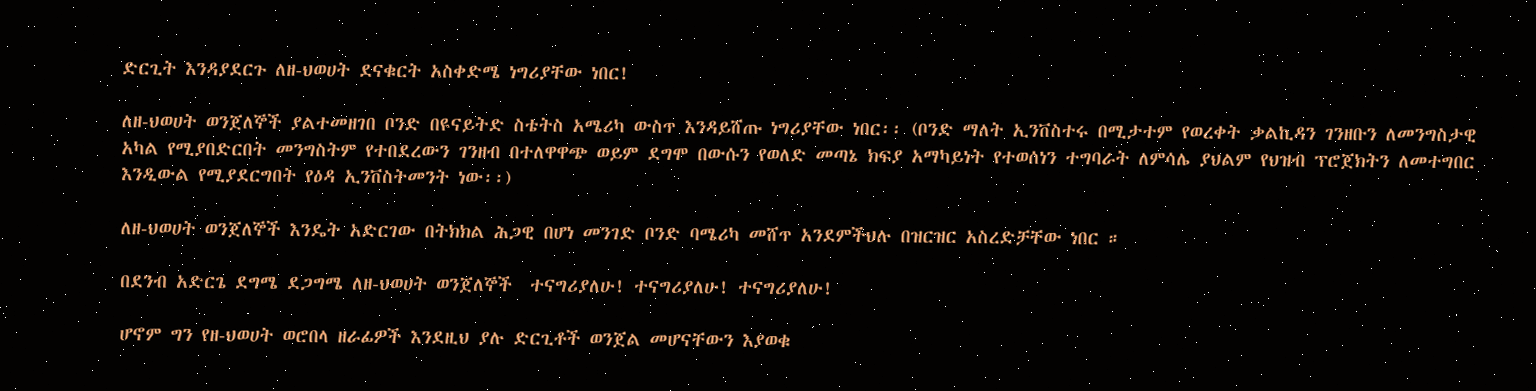ድርጊት እንዳያደርጉ ለዘ-ህወሀት ደናቁርት አስቀድሜ ነግሪያቸው ነበር!

ለዘ-ህወሀት ወንጀለኞች ያልተመዘገበ ቦንድ በዩናይትድ ስቴትስ አሜሪካ ውስጥ እንዳይሸጡ ነግሪያቸው ነበር፡፡ (ቦንድ ማለት ኢንቨስተሩ በሚታተም የወረቀት ቃልኪዳን ገንዘቡን ለመንግስታዊ አካል የሚያበድርበት መንግስትም የተበደረውን ገንዘብ በተለዋዋጭ ወይም ደግሞ በውሱን የወለድ መጣኔ ክፍያ አማካይነት የተወሰነን ተግባራት ለምሳሌ ያህልም የህዝብ ፕሮጀክትን ለመተግበር እንዲውል የሚያደርግበት የዕዳ ኢንቨስትመንት ነው፡፡)

ለዘ-ህወሀት ወንጀለኞች እንዴት አድርገው በትክክል ሕጋዊ በሆነ መንገድ ቦንድ ባሜሪካ መሸጥ አንደምችህሉ በዝርዝር አስረድቻቸው ነበር ።

በደንብ አድርጌ ደግሜ ደጋግሜ ለዘ-ህወሀት ወንጀለኞች  ተናግሪያለሁ! ተናግሪያለሁ! ተናግሪያለሁ!

ሆኖም ግን የዘ-ህወሀት ወሮበላ ዘራፊዎች እንደዚህ ያሉ ድርጊቶች ወንጀል መሆናቸውን እያወቁ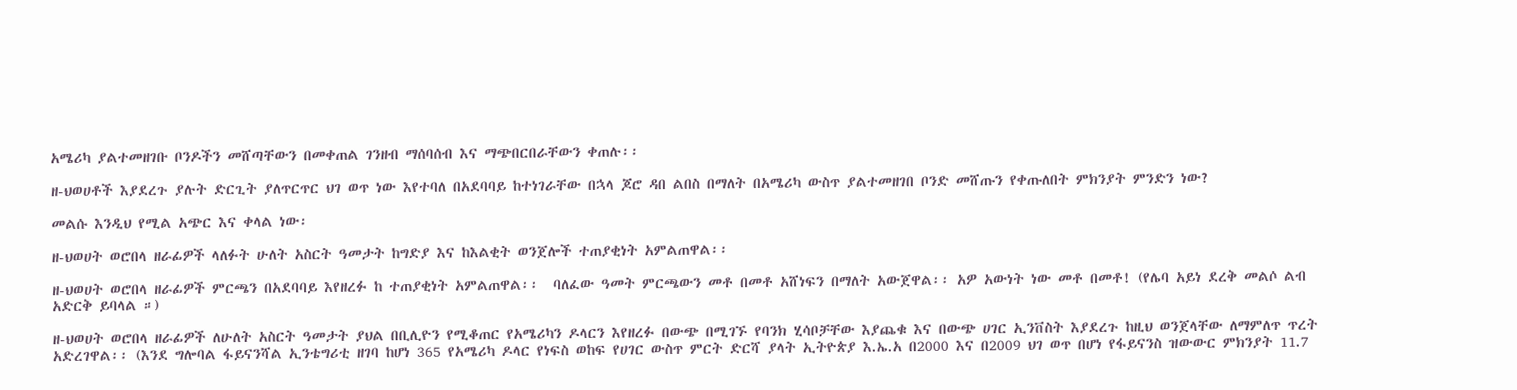አሜሪካ ያልተመዘገቡ ቦንዶችን መሸጣቸውን በመቀጠል ገንዘብ ማሰባሰብ እና ማጭበርበራቸውን ቀጠሉ፡፡

ዘ-ህወሀቶች እያደረጉ ያሉት ድርጊት ያለጥርጥር ህገ ወጥ ነው እየተባለ በአደባባይ ከተነገራቸው በኋላ ጆሮ ዳበ ልበስ በማለት በአሜሪካ ውስጥ ያልተመዘገበ ቦንድ መሸጡን የቀጡለበት ምክንያት ምንድን ነው?

መልሱ እንዲህ የሚል አጭር እና ቀላል ነው፡

ዘ-ህወሀት ወሮበላ ዘራፊዎች ላለፉት ሁለት አስርት ዓመታት ከግድያ እና ከእልቂት ወንጀሎች ተጠያቂነት አምልጠዋል፡፡

ዘ-ህወሀት ወሮበላ ዘራፊዎች ምርጫን በአደባባይ እየዘረፉ ከ ተጠያቂነት አምልጠዋል፡፡  ባለፈው ዓመት ምርጫውን መቶ በመቶ አሸነፍን በማለት አውጀዋል፡፡ አዎ አውነት ነው መቶ በመቶ! (የሌባ አይነ ደረቅ መልሶ ልብ አድርቅ ይባላል ።)

ዘ-ህወሀት ወሮበላ ዘራፊዎች ለሁለት አስርት ዓመታት ያህል በቢሊዮን የሚቆጠር የአሜሪካን ዶላርን እየዘረፉ በውጭ በሚገኙ የባንክ ሂሳቦቻቸው እያጨቁ እና በውጭ ሀገር ኢንቨስት እያደረጉ ከዚህ ወንጀላቸው ለማምለጥ ጥረት አድረገዋል፡፡ (እንደ ግሎባል ፋይናንሻል ኢንቴግሪቲ ዘገባ ከሆነ 365 የአሜሪካ ዶላር የነፍስ ወከፍ የሀገር ውስጥ ምርት ድርሻ ያላት ኢትዮጵያ እ.ኤ.አ በ2000 እና በ2009 ህገ ወጥ በሆነ የፋይናንስ ዝውውር ምክንያት 11.7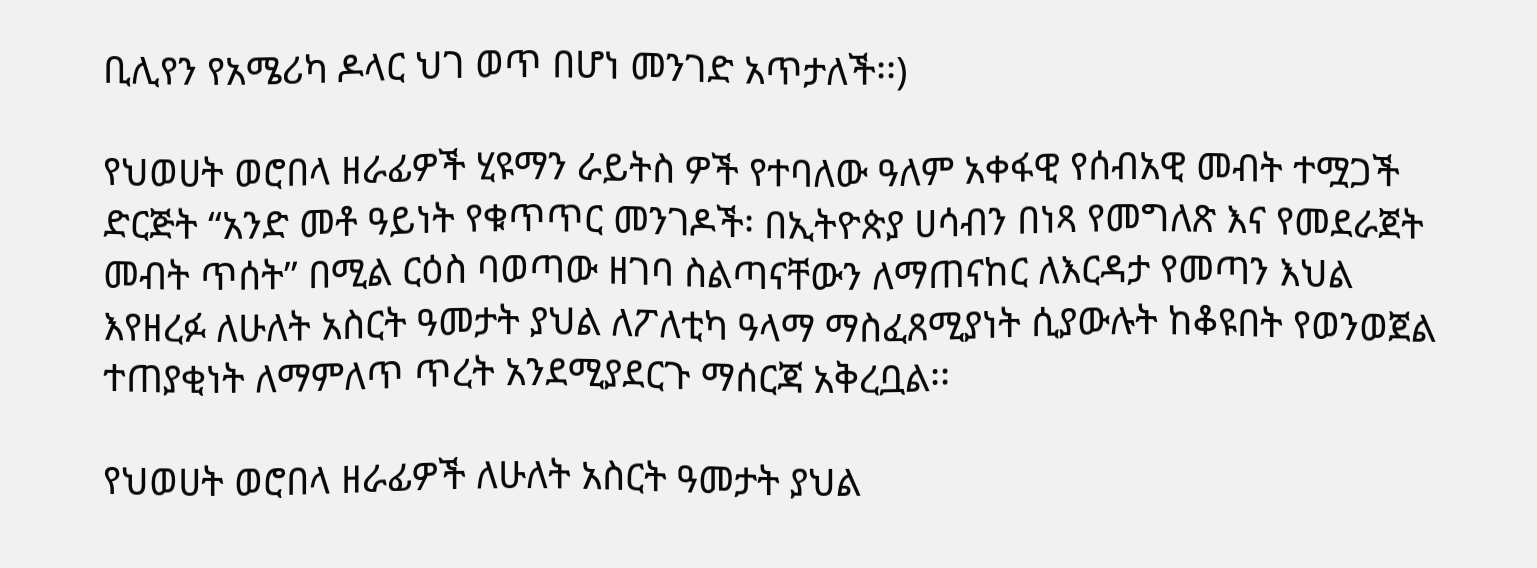ቢሊየን የአሜሪካ ዶላር ህገ ወጥ በሆነ መንገድ አጥታለች፡፡)

የህወሀት ወሮበላ ዘራፊዎች ሂዩማን ራይትስ ዎች የተባለው ዓለም አቀፋዊ የሰብአዊ መብት ተሟጋች ድርጅት “አንድ መቶ ዓይነት የቁጥጥር መንገዶች፡ በኢትዮጵያ ሀሳብን በነጻ የመግለጽ እና የመደራጀት መብት ጥሰት” በሚል ርዕስ ባወጣው ዘገባ ስልጣናቸውን ለማጠናከር ለእርዳታ የመጣን እህል እየዘረፉ ለሁለት አስርት ዓመታት ያህል ለፖለቲካ ዓላማ ማስፈጸሚያነት ሲያውሉት ከቆዩበት የወንወጀል ተጠያቂነት ለማምለጥ ጥረት አንደሚያደርጉ ማሰርጃ አቅረቧል፡፡

የህወሀት ወሮበላ ዘራፊዎች ለሁለት አስርት ዓመታት ያህል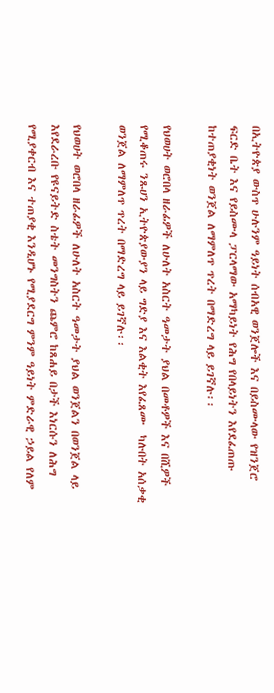በኢትዮጵያ ውስጥ ሁሉንም ዓይነት ሰብአዊ ወንጀሎች እና በይስሙላው የዝንጀሮ ፍርድ ቤት እና የይስሙላ ፓርላማው አማካይነት የሕግ የበላይነትን እየደፈጠጡ ከተጠያቂነት ወንጀል ለማምለጥ ጥረት በማድረግ ላይ ይገኛሉ፡፡

የህወሀት ወሮበላ ዘራፊዎች ለሁለት አስርት ዓመታት ያህል በመቶዎች እና በሺዎች የሚቆጠሩ ንጹሀን ኢትዮጵያውያን ላይ ግድያ እና እልቂት እየፈጸሙ  ካሉበት አሰቃቂ ወንጀል ለማምለጥ ጥረት በማድረግ ላይ ይገኛሉ፡፡

የህወሀት ወሮበላ ዘራፊዎች ለሁለት አስርት ዓመታት ያህል ወንጀልን በወንጀል ላይ እየደራረቡ የዩናይትድ ስቴት መንግስትን ጨምሮ ከጸሐይ በታች እነርሱን ለሕግ የሚያቀርብ እና ተጠያቂ እንዲሆኑ የሚያደርግ ምንም ዓይነት ምድራዊ ኃይል የለም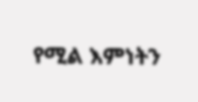የሚል እምነትን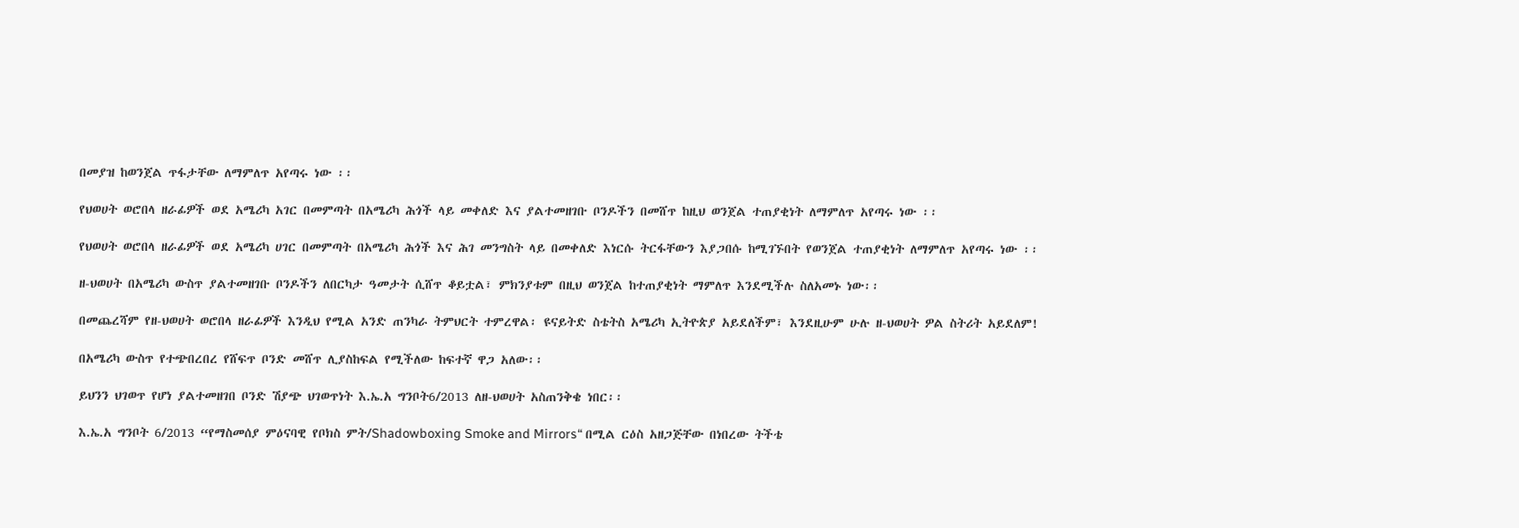በመያዝ ከወንጀል ጥፋታቸው ለማምለጥ አየጣሩ ነው ፡፡

የህወሀት ወሮበላ ዘራፊዎች ወደ አሜሪካ አገር በመምጣት በአሜሪካ ሕጎች ላይ መቀለድ እና ያልተመዘገቡ ቦንዶችን በመሸጥ ከዚህ ወንጀል ተጠያቂነት ለማምለጥ አየጣሩ ነው ፡፡

የህወሀት ወሮበላ ዘራፊዎች ወደ አሜሪካ ሀገር በመምጣት በአሜሪካ ሕጎች እና ሕገ መንግስት ላይ በመቀለድ እነርሱ ትርፋቸውን እያጋበሱ ከሚገኙበት የወንጀል ተጠያቂነት ለማምለጥ አየጣሩ ነው ፡፡

ዘ-ህወሀት በአሜሪካ ውስጥ ያልተመዘገቡ ቦንዶችን ለበርካታ ዓመታት ሲሸጥ ቆይቷል፣ ምክንያቱም በዚህ ወንጀል ከተጠያቂነት ማምለጥ እንደሚችሉ ስለአመኑ ነው፡፡

በመጨረሻም የዘ-ህወሀት ወሮበላ ዘራፊዎች እንዲህ የሚል አንድ ጠንካራ ትምህርት ተምረዋል፡ ዩናይትድ ስቴትስ አሜሪካ ኢትዮጵያ አይደለችም፣ እንደዚሁም ሁሉ ዘ-ህወሀት ዎል ስትሪት አይደለም!

በአሜሪካ ውስጥ የተጭበረበረ የሸፍጥ ቦንድ መሸጥ ሊያስከፍል የሚችለው ከፍተኛ ዋጋ አለው፡፡

ይህንን ህገወጥ የሆነ ያልተመዘገበ ቦንድ ሽያጭ ህገወጥነት እ.ኤ.አ ግንቦት6/2013 ለዘ-ህወሀት አስጠንቅቄ ነበር፡፡

እ.ኤ.አ ግንቦት 6/2013 “የማስመሰያ ምዕናባዊ የቦክስ ምት/Shadowboxing Smoke and Mirrors“ በሚል ርዕስ አዘጋጅቸው በነበረው ትችቴ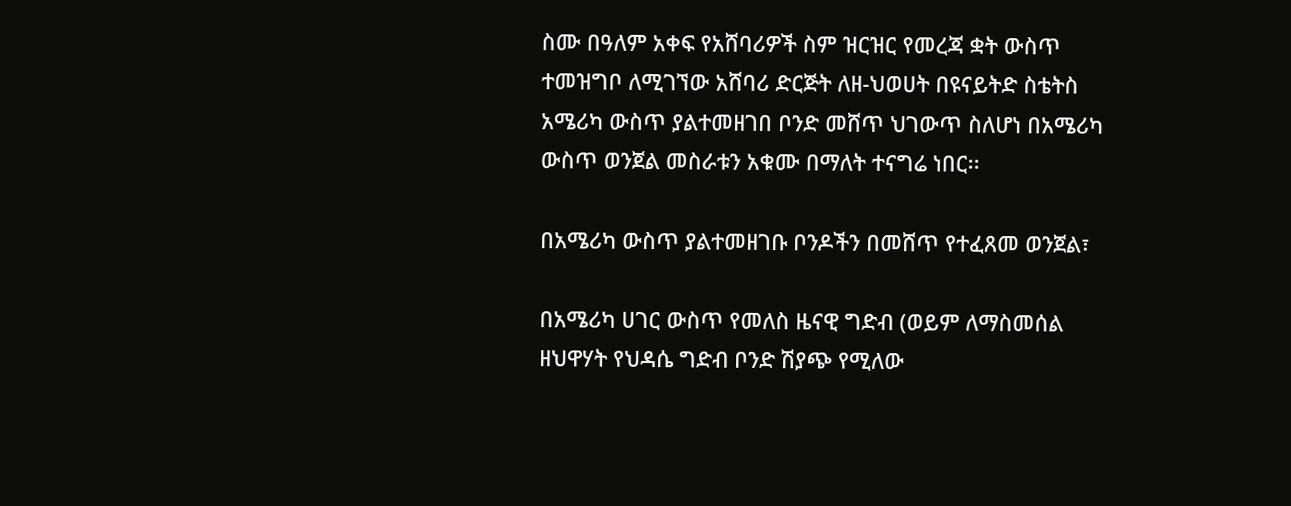ስሙ በዓለም አቀፍ የአሸባሪዎች ስም ዝርዝር የመረጃ ቋት ውስጥ ተመዝግቦ ለሚገኘው አሸባሪ ድርጅት ለዘ-ህወሀት በዩናይትድ ስቴትስ አሜሪካ ውስጥ ያልተመዘገበ ቦንድ መሸጥ ህገውጥ ስለሆነ በአሜሪካ ውስጥ ወንጀል መስራቱን አቁሙ በማለት ተናግሬ ነበር፡፡

በአሜሪካ ውስጥ ያልተመዘገቡ ቦንዶችን በመሸጥ የተፈጸመ ወንጀል፣

በአሜሪካ ሀገር ውስጥ የመለስ ዜናዊ ግድብ (ወይም ለማስመሰል ዘህዋሃት የህዳሴ ግድብ ቦንድ ሽያጭ የሚለው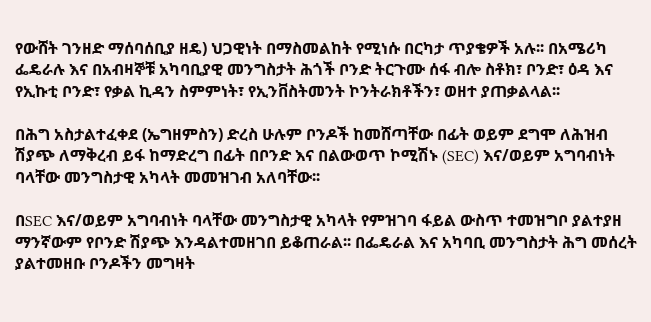የውሸት ገንዘድ ማሰባሰቢያ ዘዴ) ህጋዊነት በማስመልከት የሚነሱ በርካታ ጥያቄዎች አሉ፡፡ በአሜሪካ ፌዴራሉ እና በአብዛኞቹ አካባቢያዊ መንግስታት ሕጎች ቦንድ ትርጉሙ ሰፋ ብሎ ስቶክ፣ ቦንድ፣ ዕዳ እና የኢኩቲ ቦንድ፣ የቃል ኪዳን ስምምነት፣ የኢንቨስትመንት ኮንትራክቶችን፣ ወዘተ ያጠቃልላል፡፡

በሕግ አስታልተፈቀደ (ኤግዘምስን) ድረስ ሁሉም ቦንዶች ከመሸጣቸው በፊት ወይም ደግሞ ለሕዝብ ሽያጭ ለማቅረብ ይፋ ከማድረግ በፊት በቦንድ እና በልውወጥ ኮሚሽኑ (SEC) እና/ወይም አግባብነት ባላቸው መንግስታዊ አካላት መመዝገብ አለባቸው፡፡

በSEC እና/ወይም አግባብነት ባላቸው መንግስታዊ አካላት የምዝገባ ፋይል ውስጥ ተመዝግቦ ያልተያዘ ማንኛውም የቦንድ ሽያጭ እንዳልተመዘገበ ይቆጠራል፡፡ በፌዴራል እና አካባቢ መንግስታት ሕግ መሰረት ያልተመዘቡ ቦንዶችን መግዛት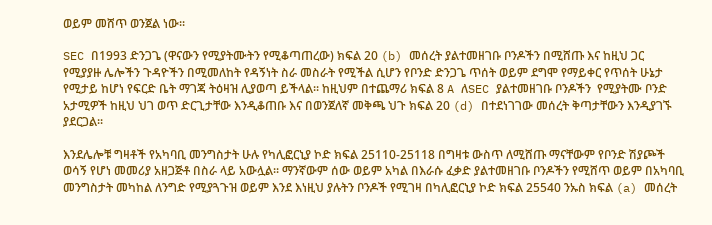ወይም መሸጥ ወንጀል ነው፡፡

SEC በ1993 ድንጋጌ (ዋናውን የሚያትሙትን የሚቆጣጠረው) ክፍል 20 (b) መሰረት ያልተመዘገቡ ቦንዶችን በሚሸጡ እና ከዚህ ጋር የሚያያዙ ሌሎችን ጉዳዮችን በሚመለከት የዳኝነት ስራ መስራት የሚችል ሲሆን የቦንድ ድንጋጌ ጥሰት ወይም ደግሞ የማይቀር የጥሰት ሁኔታ የሚታይ ከሆነ የፍርድ ቤት ማገጃ ትዕዛዝ ሊያወጣ ይችላል፡፡ ከዚህም በተጨማሪ ክፍል 8 A ለSEC ያልተመዘገቡ ቦንዶችን  የሚያትሙ ቦንድ አታሚዎች ከዚህ ህገ ወጥ ድርጊታቸው እንዲቆጠቡ እና በወንጀለኛ መቅጫ ህጉ ክፍል 20 (d) በተደነገገው መሰረት ቅጣታቸውን እንዲያገኙ ያደርጋል፡፡

እንደሌሎቹ ግዛቶች የአካባቢ መንግስታት ሁሉ የካሊፎርኒያ ኮድ ክፍል 25110-25118 በግዛቱ ውስጥ ለሚሸጡ ማናቸውም የቦንድ ሽያጮች ወሳኝ የሆነ መመሪያ አዘጋጅቶ በስራ ላይ አውሏል፡፡ ማንኛውም ሰው ወይም አካል በእራሱ ፈቃድ ያልተመዘገቡ ቦንዶችን የሚሸጥ ወይም በአካባቢ መንግስታት መካከል ለንግድ የሚያጓጉዝ ወይም እንደ እነዚህ ያሉትን ቦንዶች የሚገዛ በካሊፎርኒያ ኮድ ክፍል 25540 ንኡስ ክፍል (a) መሰረት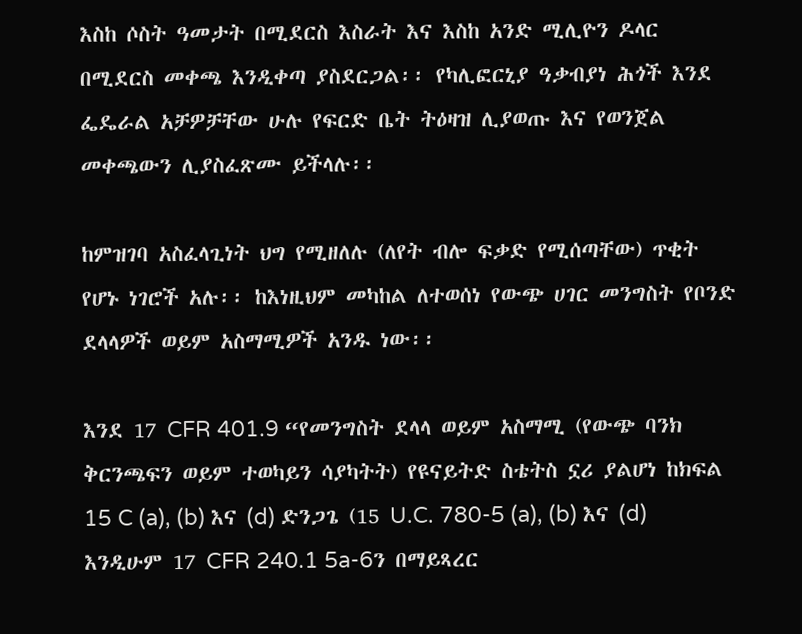እስከ ሶስት ዓመታት በሚደርስ እስራት እና እስከ አንድ ሚሊዮን ዶላር በሚደርስ መቀጫ እንዲቀጣ ያስደርጋል፡፡ የካሊፎርኒያ ዓቃብያነ ሕጎች እንደ ፌዴራል አቻዎቻቸው ሁሉ የፍርድ ቤት ትዕዛዝ ሊያወጡ እና የወንጀል መቀጫውን ሊያስፈጽሙ ይችላሉ፡፡

ከምዝገባ አስፈላጊነት ህግ የሚዘለሉ (ለየት ብሎ ፍቃድ የሚሰጣቸው) ጥቂት የሆኑ ነገሮች አሉ፡፡ ከእነዚህም መካከል ለተወሰነ የውጭ ሀገር መንግስት የቦንድ ደላላዎች ወይም አስማሚዎች አንዱ ነው፡፡

እንደ 17 CFR 401.9 “የመንግስት ደላላ ወይም አስማሚ (የውጭ ባንክ ቅርንጫፍን ወይም ተወካይን ሳያካትት) የዩናይትድ ስቴትስ ኗሪ ያልሆነ ከክፍል 15 C (a), (b) እና (d) ድንጋጌ (15 U.C. 780-5 (a), (b) እና (d)  እንዲሁም 17 CFR 240.1 5a-6ን በማይጻረር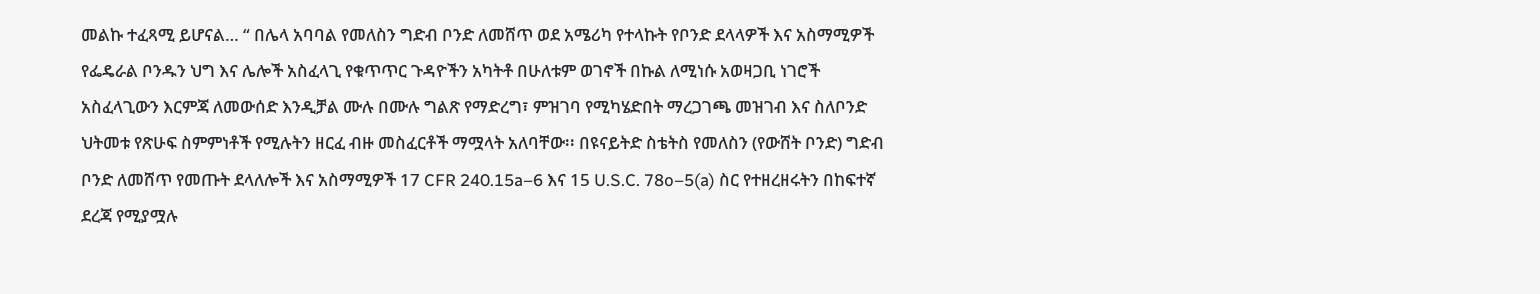መልኩ ተፈጻሚ ይሆናል… “ በሌላ አባባል የመለስን ግድብ ቦንድ ለመሸጥ ወደ አሜሪካ የተላኩት የቦንድ ደላላዎች እና አስማሚዎች የፌዴራል ቦንዱን ህግ እና ሌሎች አስፈላጊ የቁጥጥር ጉዳዮችን አካትቶ በሁለቱም ወገኖች በኩል ለሚነሱ አወዛጋቢ ነገሮች አስፈላጊውን እርምጃ ለመውሰድ እንዲቻል ሙሉ በሙሉ ግልጽ የማድረግ፣ ምዝገባ የሚካሄድበት ማረጋገጫ መዝገብ እና ስለቦንድ ህትመቱ የጽሁፍ ስምምነቶች የሚሉትን ዘርፈ ብዙ መስፈርቶች ማሟላት አለባቸው፡፡ በዩናይትድ ስቴትስ የመለስን (የውሸት ቦንድ) ግድብ ቦንድ ለመሸጥ የመጡት ደላለሎች እና አስማሚዎች 17 CFR 240.15a–6 እና 15 U.S.C. 78o–5(a) ስር የተዘረዘሩትን በከፍተኛ ደረጃ የሚያሟሉ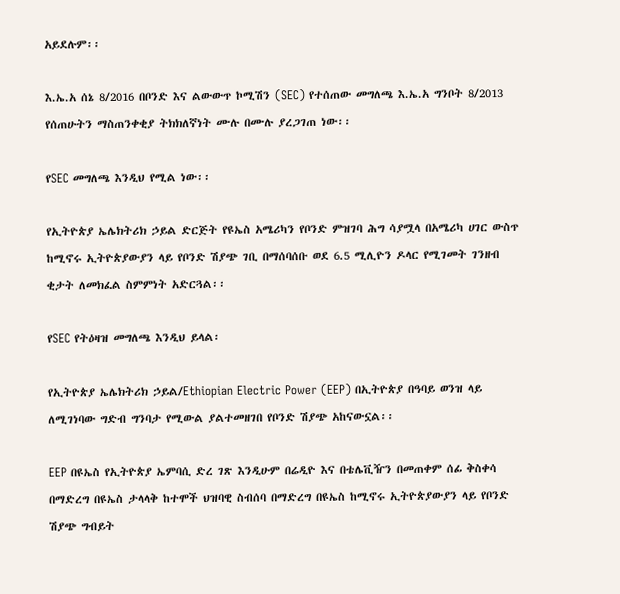አይደሉም፡፡

እ.ኤ.አ ሰኔ 8/2016 በቦንድ እና ልውውጥ ኮሚሽን (SEC) የተሰጠው መግለጫ እ.ኤ.አ ግንቦት 8/2013 የሰጠሁትን ማስጠንቀቂያ ትክክለኛነት ሙሉ በሙሉ ያረጋገጠ ነው፡፡

የSEC መግለጫ እንዲህ የሚል ነው፡፡

የኢትዮጵያ ኤሌክትሪክ ኃይል ድርጅት የዩኤስ አሜሪካን የቦንድ ምዝገባ ሕግ ሳያሟላ በአሜሪካ ሀገር ውስጥ ከሚኖሩ ኢትዮጵያውያን ላይ የቦንድ ሽያጭ ገቢ በማሰባሰቡ ወደ 6.5 ሚሊዮን ዶላር የሚገመት ገንዘብ ቂታት ለመክፈል ስምምነት አድርጓል፡፡

የSEC የትዕዛዝ መግለጫ እንዲህ ይላል፡

የኢትዮጵያ ኤሌክትሪክ ኃይል/Ethiopian Electric Power (EEP) በኢትዮጵያ በዓባይ ወንዝ ላይ ለሚገነባው ግድብ ግንባታ የሚውል ያልተመዘገበ የቦንድ ሽያጭ አከናውኗል፡፡

EEP በዩኤስ የኢትዮጵያ ኤምባሲ ድረ ገጽ እንዲሁም በሬዲዮ እና በቴሌቪዥን በመጠቀም ሰፊ ቅስቀሳ በማድረግ በዩኤስ ታላላቅ ከተሞች ህዝባዊ ስብሰባ በማድረግ በዩኤስ ከሚኖሩ ኢትዮጵያውያን ላይ የቦንድ ሽያጭ ግብይት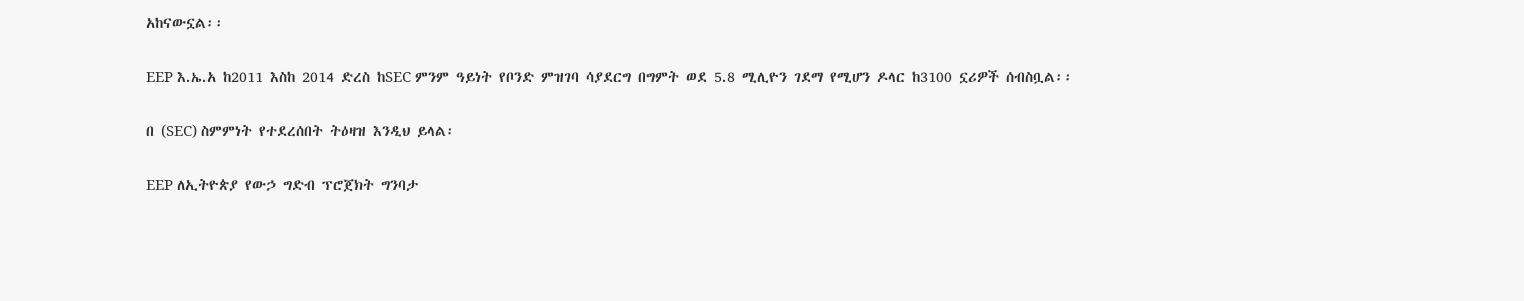አከናውኗል፡፡

EEP እ.ኤ.አ ከ2011 እስከ 2014 ድረስ ከSEC ምንም ዓይነት የቦንድ ምዝገባ ሳያደርግ በግምት ወደ 5.8 ሚሊዮን ገደማ የሚሆን ዶላር ከ3100 ኗሪዎች ሰብስቧል፡፡

በ (SEC) ስምምነት የተደረሰበት ትዕዛዝ እንዲህ ይላል፡

EEP ለኢትዮጵያ የውኃ ግድብ ፕሮጀክት ግንባታ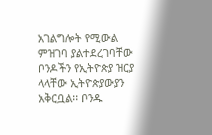አገልግሎት የሚውል ምዝገባ ያልተደረገባቸው ቦንዶችን የኢትዮጵያ ዝርያ ላላቸው ኢትዮጵያውያን አቅርቧል፡፡ ቦንዱ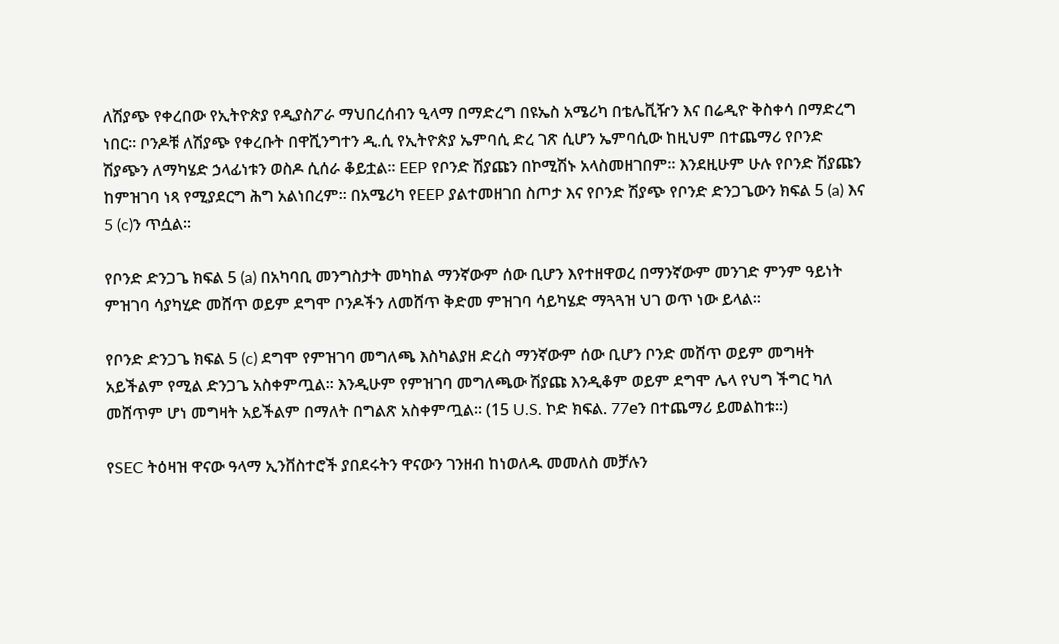ለሽያጭ የቀረበው የኢትዮጵያ የዲያስፖራ ማህበረሰብን ዒላማ በማድረግ በዩኤስ አሜሪካ በቴሌቪዥን እና በሬዲዮ ቅስቀሳ በማድረግ ነበር፡፡ ቦንዶቹ ለሽያጭ የቀረቡት በዋሺንግተን ዲ.ሲ የኢትዮጵያ ኤምባሲ ድረ ገጽ ሲሆን ኤምባሲው ከዚህም በተጨማሪ የቦንድ ሽያጭን ለማካሄድ ኃላፊነቱን ወስዶ ሲሰራ ቆይቷል፡፡ EEP የቦንድ ሽያጩን በኮሚሽኑ አላስመዘገበም፡፡ እንደዚሁም ሁሉ የቦንድ ሽያጩን ከምዝገባ ነጻ የሚያደርግ ሕግ አልነበረም፡፡ በአሜሪካ የEEP ያልተመዘገበ ስጦታ እና የቦንድ ሽያጭ የቦንድ ድንጋጌውን ክፍል 5 (a) እና 5 (c)ን ጥሷል፡፡

የቦንድ ድንጋጌ ክፍል 5 (a) በአካባቢ መንግስታት መካከል ማንኛውም ሰው ቢሆን እየተዘዋወረ በማንኛውም መንገድ ምንም ዓይነት ምዝገባ ሳያካሂድ መሸጥ ወይም ደግሞ ቦንዶችን ለመሸጥ ቅድመ ምዝገባ ሳይካሄድ ማጓጓዝ ህገ ወጥ ነው ይላል፡፡

የቦንድ ድንጋጌ ክፍል 5 (c) ደግሞ የምዝገባ መግለጫ እስካልያዘ ድረስ ማንኛውም ሰው ቢሆን ቦንድ መሸጥ ወይም መግዛት አይችልም የሚል ድንጋጌ አስቀምጧል፡፡ እንዲሁም የምዝገባ መግለጫው ሽያጩ እንዲቆም ወይም ደግሞ ሌላ የህግ ችግር ካለ መሸጥም ሆነ መግዛት አይችልም በማለት በግልጽ አስቀምጧል፡፡ (15 U.S. ኮድ ክፍል. 77eን በተጨማሪ ይመልከቱ፡፡)

የSEC ትዕዛዝ ዋናው ዓላማ ኢንቨስተሮች ያበደሩትን ዋናውን ገንዘብ ከነወለዱ መመለስ መቻሉን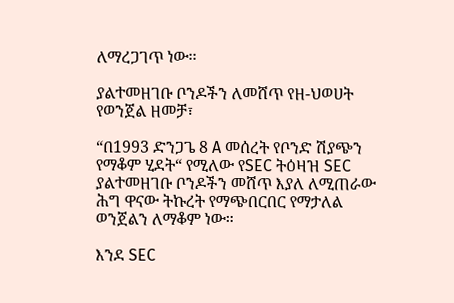ለማረጋገጥ ነው፡፡

ያልተመዘገቡ ቦንዶችን ለመሸጥ የዘ-ህወሀት የወንጀል ዘመቻ፣

“በ1993 ድንጋጌ 8 A መሰረት የቦንድ ሽያጭን የማቆም ሂደት“ የሚለው የSEC ትዕዛዝ SEC ያልተመዘገቡ ቦንዶችን መሸጥ እያለ ለሚጠራው ሕግ ዋናው ትኩረት የማጭበርበር የማታለል ወንጀልን ለማቆም ነው።

እንደ SEC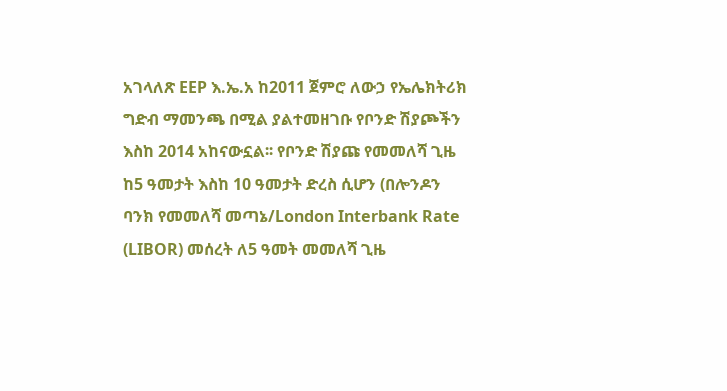አገላለጽ EEP እ.ኤ.አ ከ2011 ጀምሮ ለውኃ የኤሌክትሪክ ግድብ ማመንጫ በሚል ያልተመዘገቡ የቦንድ ሽያጮችን እስከ 2014 አከናውኗል፡፡ የቦንድ ሽያጩ የመመለሻ ጊዜ ከ5 ዓመታት እስከ 10 ዓመታት ድረስ ሲሆን (በሎንዶን ባንክ የመመለሻ መጣኔ/London Interbank Rate (LIBOR) መሰረት ለ5 ዓመት መመለሻ ጊዜ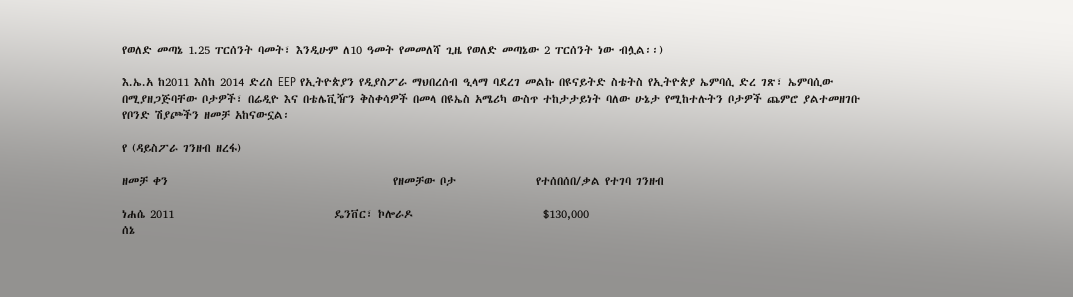የወለድ መጣኔ 1.25 ፐርሰንት ባመት፣ እንዲሁም ለ10 ዓመት የመመለሻ ጊዜ የወለድ መጣኔው 2 ፐርሰንት ነው ብሏል፡፡)

እ.ኤ.አ ከ2011 እስከ 2014 ድረስ EEP የኢትዮጵያን የዲያስፖራ ማህበረሰብ ዒላማ ባደረገ መልኩ በዩናይትድ ስቴትስ የኢትዮጵያ ኤምባሲ ድረ ገጽ፣ ኤምባሲው በሚያዘጋጅባቸው ቦታዎች፣ በሬዲዮ እና በቴሌቪዥን ቅስቀሳዎች በመላ በዩኤስ አሜሪካ ውስጥ ተከታታይነት ባለው ሁኔታ የሚከተሉትን ቦታዎች ጨምሮ ያልተመዘገቡ የቦንድ ሽያጮችን ዘመቻ አከናውኗል፡

የ (ዳይስፖራ ገንዘብ ዘረፋ)

ዘመቻ ቀን                                             የዘመቻው ቦታ                የተሰበሰበ/ቃል የተገባ ገንዘብ

ነሐሴ 2011                                ዴንቨር፣ ኮሎራዶ                          $130,000
ሰኔ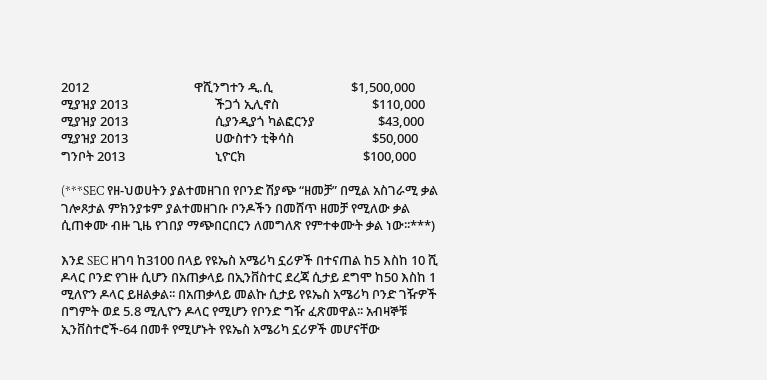2012                                   ዋሺንግተን ዲ.ሲ                          $1,500,000
ሚያዝያ 2013                             ችጋጎ ኢሊኖስ                               $110,000
ሚያዝያ 2013                             ሲያንዲያጎ ካልፎርንያ                     $43,000
ሚያዝያ 2013                             ሀውስተን ቲቅሳስ                          $50,000
ግንቦት 2013                              ኒዮርክ                                       $100,000

(***SEC የዘ-ህወሀትን ያልተመዘገበ የቦንድ ሽያጭ “ዘመቻ” በሚል አስገራሚ ቃል ገሎጾታል ምክንያቱም ያልተመዘገቡ ቦንዶችን በመሸጥ ዘመቻ የሚለው ቃል ሲጠቀሙ ብዙ ጊዜ የገበያ ማጭበርበርን ለመግለጽ የምተቀሙት ቃል ነው፡፡***)

እንደ SEC ዘገባ ከ3100 በላይ የዩኤስ አሜሪካ ኗሪዎች በተናጠል ከ5 እስከ 10 ሺ ዶላር ቦንድ የገዙ ሲሆን በአጠቃላይ በኢንቨስተር ደረጃ ሲታይ ደግሞ ከ50 እስከ 1 ሚለዮን ዶላር ይዘልቃል፡፡ በአጠቃላይ መልኩ ሲታይ የዩኤስ አሜሪካ ቦንድ ገዥዎች በግምት ወደ 5.8 ሚሊዮን ዶላር የሚሆን የቦንድ ግዥ ፈጽመዋል፡፡ አብዛኞቹ ኢንቨስተሮች-64 በመቶ የሚሆኑት የዩኤስ አሜሪካ ኗሪዎች መሆናቸው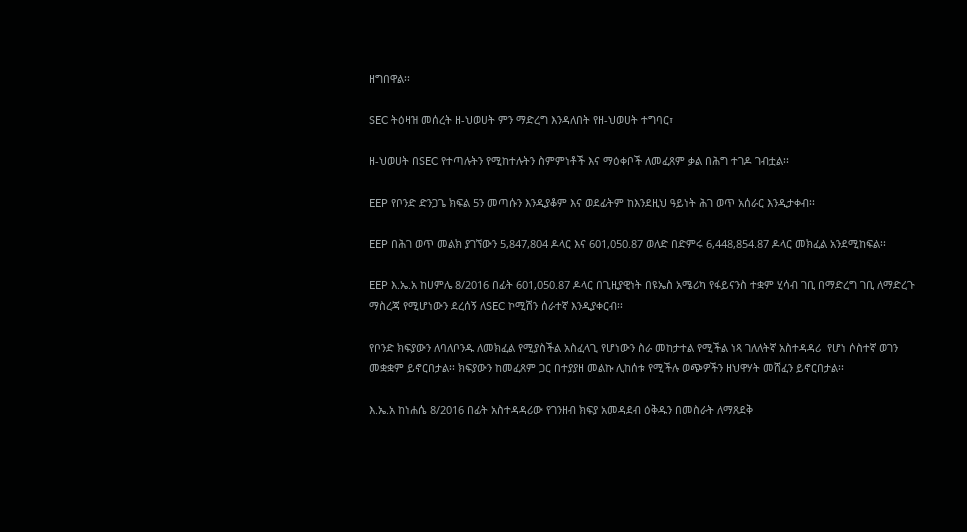ዘግበዋል፡፡

SEC ትዕዛዝ መሰረት ዘ-ህወሀት ምን ማድረግ እንዳለበት የዘ-ህወሀት ተግባር፣

ዘ-ህወሀት በSEC የተጣሉትን የሚከተሉትን ስምምነቶች እና ማዕቀቦች ለመፈጸም ቃል በሕግ ተገዶ ገብቷል፡፡

EEP የቦንድ ድንጋጌ ክፍል 5ን መጣሱን እንዲያቆም እና ወደፊትም ከእንደዚህ ዓይነት ሕገ ወጥ አሰራር እንዲታቀብ፡፡

EEP በሕገ ወጥ መልክ ያገኘውን 5,847,804 ዶላር እና 601,050.87 ወለድ በድምሩ 6,448,854.87 ዶላር መክፈል አንደሚከፍል፡፡

EEP እ.ኤ.አ ከሀምሌ 8/2016 በፊት 601,050.87 ዶላር በጊዚያዊነት በዩኤስ አሜሪካ የፋይናንስ ተቋም ሂሳብ ገቢ በማድረግ ገቢ ለማድረጉ ማስረጃ የሚሆነውን ደረሰኝ ለSEC ኮሚሽን ሰራተኛ እንዲያቀርብ፡፡

የቦንድ ክፍያውን ለባለቦንዱ ለመክፈል የሚያስችል አስፈላጊ የሆነውን ስራ መከታተል የሚችል ነጻ ገለለትኛ አስተዳዳሪ  የሆነ ሶስተኛ ወገን መቋቋም ይኖርበታል፡፡ ክፍያውን ከመፈጸም ጋር በተያያዘ መልኩ ሊከሰቱ የሚችሉ ወጭዎችን ዘህዋሃት መሸፈን ይኖርበታል፡፡

እ.ኤ.አ ከነሐሴ 8/2016 በፊት አስተዳዳሪው የገንዘብ ክፍያ አመዳደብ ዕቅዱን በመስራት ለማጸደቅ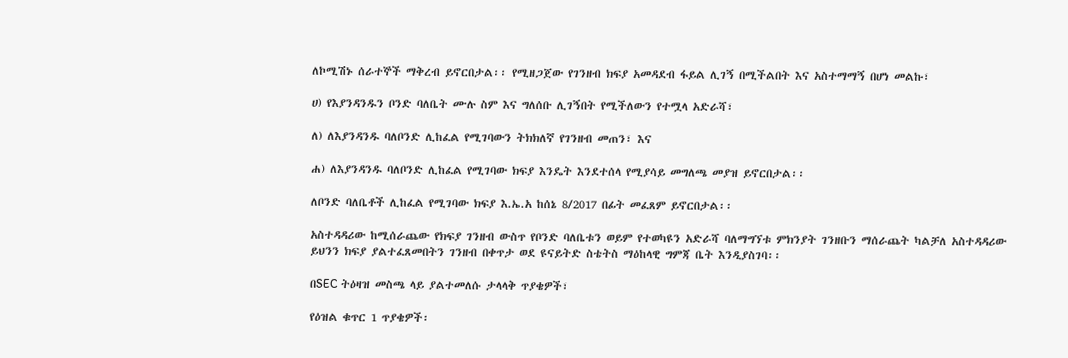ለኮሚሽኑ ሰራተኞች ማቅረብ ይኖርበታል፡፡ የሚዘጋጀው የገንዘብ ክፍያ አመዳደብ ፋይል ሊገኝ በሚችልበት እና አስተማማኝ በሆነ መልኩ፣

ሀ) የእያንዳንዱን ቦንድ ባለቤት ሙሉ ስም እና ግለሰቡ ሊገኝበት የሚችለውን የተሟላ አድራሻ፣

ለ) ለእያንዳንዱ ባለቦንድ ሊከፈል የሚገባውን ትክክለኛ የገንዘብ መጠን፣ እና

ሐ) ለእያንዳንዱ ባለቦንድ ሊከፈል የሚገባው ክፍያ እንዴት እንደተሰላ የሚያሳይ መግለጫ መያዝ ይኖርበታል፡፡

ለቦንድ ባለቤቶች ሊከፈል የሚገባው ክፍያ እ.ኤ.አ ከሰኔ 8/2017 በፊት መፈጸም ይኖርበታል፡፡

አስተዳዳሪው ከሚሰራጨው የክፍያ ገንዘብ ውስጥ የቦንድ ባለቤቱን ወይም የተወካዩን አድራሻ ባለማግኘቱ ምክንያት ገንዘቡን ማሰራጨት ካልቻለ አስተዳዳሪው ይህንን ክፍያ ያልተፈጸመበትን ገንዘብ በቀጥታ ወደ ዩናይትድ ስቴትስ ማዕከላዊ ግምጃ ቤት እንዲያስገባ፡፡

በSEC ትዕዛዝ መስጫ ላይ ያልተመለሱ ታላላቅ ጥያቄዎች፣

የዕዝል ቁጥር 1 ጥያቄዎች፡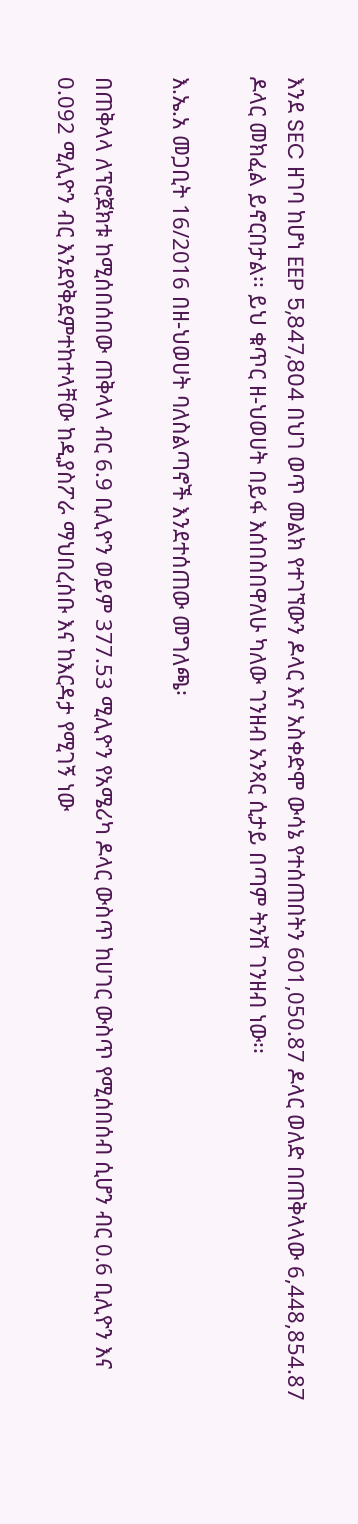እንደ SEC ዘገባ ከሆነ EEP 5,847,804 በህገ ወጥ መልክ የተገኘውን ዶላር እና አስቀድሞ ውሳኔ የተሰጠበትን 601,050.87 ዶላር ወለድ በጠቅላላው 6,448,854.87 ዶላር መክፈል ይኖርበታል፡፡ ይህ ቁጥር ዘ-ህወሀት በይፋ እሰበስበዋለሁ ካለው ገንዘብ አንጻር ሲታይ በጣም ትንሽ ገንዘብ ነው፡፡

እ.ኤ.አ መጋቢት 16/2016 በዘ-ህወሀት ባለስልጣኖች እንደተሰጠው መግለጫ፡

በጠቅላላ ለፕሮጀክቱ ከሚሰበሰበው ጠቅላላ ብር 6.9 ቢሊዮን ወይም 377.53 ሚሊዮን የአሜሪካ ዶላር ውስጥ ከሀገር ውስጥ የሚሰበሰብ ሲሆን ብር 0.6 ቢሊዮን እና 0.092 ሚሊዮን ብር እንደየቅደምተከተላቸው ከዲያስፖራ ማህበረሰቡ እና ከእርዳታ የሚገኝ ነው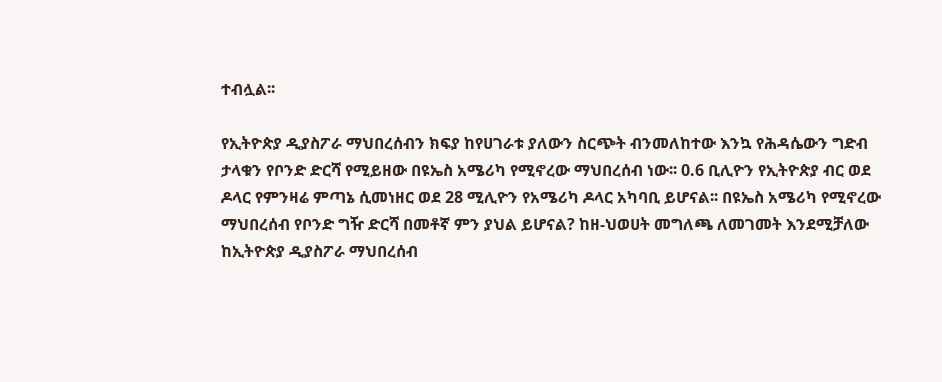ተብሏል፡፡

የኢትዮጵያ ዲያስፖራ ማህበረሰብን ክፍያ ከየሀገራቱ ያለውን ስርጭት ብንመለከተው እንኳ የሕዳሴውን ግድብ ታላቁን የቦንድ ድርሻ የሚይዘው በዩኤስ አሜሪካ የሚኖረው ማህበረሰብ ነው፡፡ 0.6 ቢሊዮን የኢትዮጵያ ብር ወደ ዶላር የምንዛሬ ምጣኔ ሲመነዘር ወደ 28 ሚሊዮን የአሜሪካ ዶላር አካባቢ ይሆናል፡፡ በዩኤስ አሜሪካ የሚኖረው ማህበረሰብ የቦንድ ግዥ ድርሻ በመቶኛ ምን ያህል ይሆናል? ከዘ-ህወሀት መግለጫ ለመገመት እንደሚቻለው ከኢትዮጵያ ዲያስፖራ ማህበረሰብ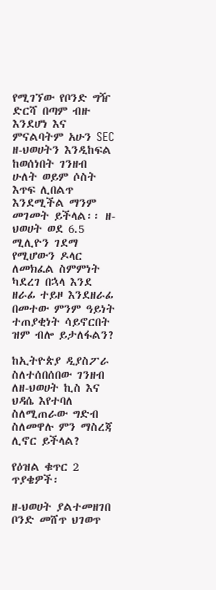የሚገኘው የቦንድ ግዥ ድርሻ በጣም ብዙ እንደሆነ እና ምናልባትም አሁን SEC ዘ-ህወሀትን እንዲከፍል ከወሰነበት ገንዘብ ሁለት ወይም ሶስት እጥፍ ሊበልጥ እንደሚችል ማንም መገመት ይችላል፡፡ ዘ-ህወሀት ወደ 6.5 ሚሊዮን ገደማ የሚሆውን ዶላር ለመክፈል ስምምነት ካደረገ በኋላ እንደ ዘራፊ ተይዞ እንደዘራፊ በመተው ምንም ዓይነት ተጠያቂነት ሳይኖርበት ዝም ብሎ ይታለፋልን?

ከኢትዮጵያ ዲያስፖራ ስለተሰበሰበው ገንዘብ ለዘ-ህወሀት ኪስ እና ህዳሴ እየተባለ ስለሚጠራው ግድብ ስለመዋሉ ምን ማስረጃ ሊኖር ይችላል?

የዕዝል ቁጥር 2 ጥያቄዎች፡

ዘ-ህወሀት ያልተመዘገበ ቦንድ መሸጥ ህገወጥ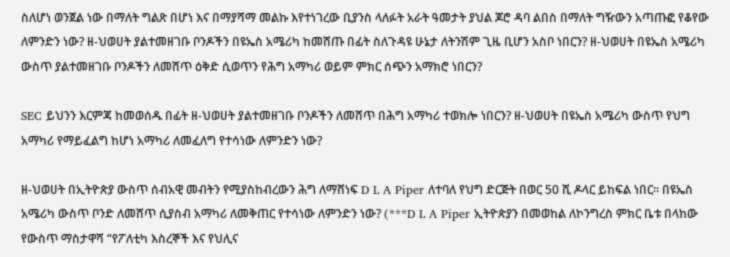ስለሆነ ወንጀል ነው በማለት ግልጽ በሆነ እና በማያሻማ መልኩ እየተነገረው ቢያንስ ላለፉት አራት ዓመታት ያህል ጆሮ ዳባ ልበስ በማለት ግዥውን አጣጡፎ የቆየው ለምንድን ነው? ዘ-ህወሀት ያልተመዘገቡ ቦንዶችን በዩኤስ አሜሪካ ከመሸጡ በፊት ስለጉዳዩ ሁኔታ ለትንሽም ጊዜ ቢሆን አስቦ ነበርን? ዘ-ህወሀት በዩኤስ አሜሪካ ውስጥ ያልተመዘገቡ ቦንዶችን ለመሸጥ ዕቅድ ሲወጥን የሕግ አማካሪ ወይም ምክር ሰጭን አማክሮ ነበርን?

SEC ይህንን እርምጃ ከመወሰዱ በፊት ዘ-ህወሀት ያልተመዘገቡ ቦንዶችን ለመሸጥ በሕግ አማካሪ ተወክሎ ነበርን? ዘ-ህወሀት በዩኤስ አሜሪካ ውስጥ የህግ አማካሪ የማይፈልግ ከሆነ አማካሪ ለመፈለግ የተሳነው ለምንድን ነው?

ዘ-ህወሀት በኢትዮጵያ ውስጥ ሰብአዊ መብትን የሚያስከብረውን ሕግ ለማሸነፍ D L A Piper ለተባለ የህግ ድርጅት በወር 50 ሺ ዶላር ይከፍል ነበር፡፡ በዩኤስ አሜሪካ ውስጥ ቦንድ ለመሸጥ ሲያስብ አማካሪ ለመቅጠር የተሳነው ለምንድን ነው? (***D L A Piper ኢትዮጵያን በመወከል ለኮንግረስ ምክር ቤቱ በላከው የውስጥ ማስታዋሻ “የፖለቲካ እስረኞች እና የህሊና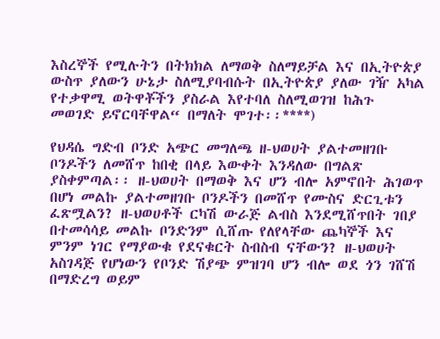እስረኞች የሚሉትን በትክክል ለማወቅ ስለማይቻል እና በኢትዮጵያ ውስጥ ያለውን ሁኔታ ስለሚያባብሱት በኢትዮጵያ ያለው ገዥ አካል የተቃዋሚ ወትዋቾችን ያስራል እየተባለ ስለሚወገዝ ከሕጉ መወገድ ይኖርባቸዋል“ በማለት ሞገተ፡፡****)

የህዳሴ ግድብ ቦንድ አጭር መግለጫ ዘ-ህወሀት ያልተመዘገቡ ቦንዶችን ለመሸጥ ከበቂ በላይ እውቀት እንዳለው በግልጽ ያስቀምጣል፡፡ ዘ-ህወሀት በማወቅ እና ሆን ብሎ አምኖበት ሕገወጥ በሆነ መልኩ ያልተመዘገቡ ቦንዶችን በመሸጥ የሙስና ድርጊቱን ፈጽሟልን? ዘ-ህወሀቶች ርካሽ ውራጅ ልብስ እንደሚሸጥበት ገበያ በተመሳሳይ መልኩ ቦንድንም ሲሸጡ የለየላቸው ጨካኞች እና ምንም ነገር የማያውቁ የደናቁርት ስብስብ ናቸውን? ዘ-ህወሀት አስገዳጅ የሆነውን የቦንድ ሽያጭ ምዝገባ ሆን ብሎ ወደ ጎን ገሸሽ በማድረግ ወይም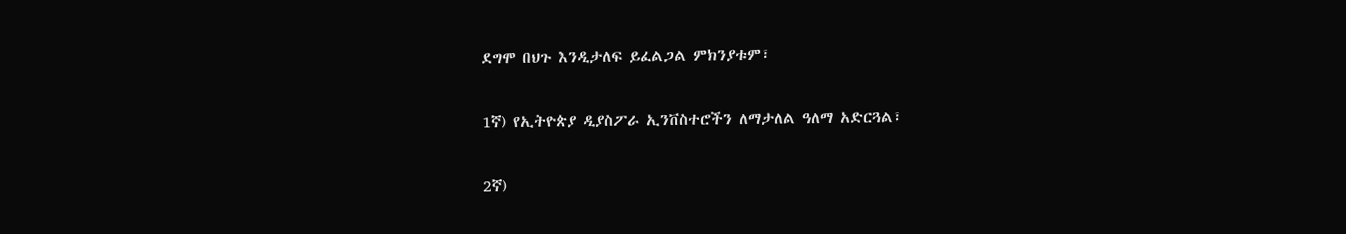ደግሞ በህጉ እንዲታለፍ ይፈልጋል ምክንያቱም፣

1ኛ) የኢትዮጵያ ዲያስፖራ ኢንቨስተሮችን ለማታለል ዓለማ አድርጓል፣

2ኛ)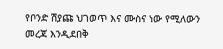የቦንድ ሽያጩ ህገወጥ እና ሙስና ነው የሚለውን መረጃ እንዲደበቅ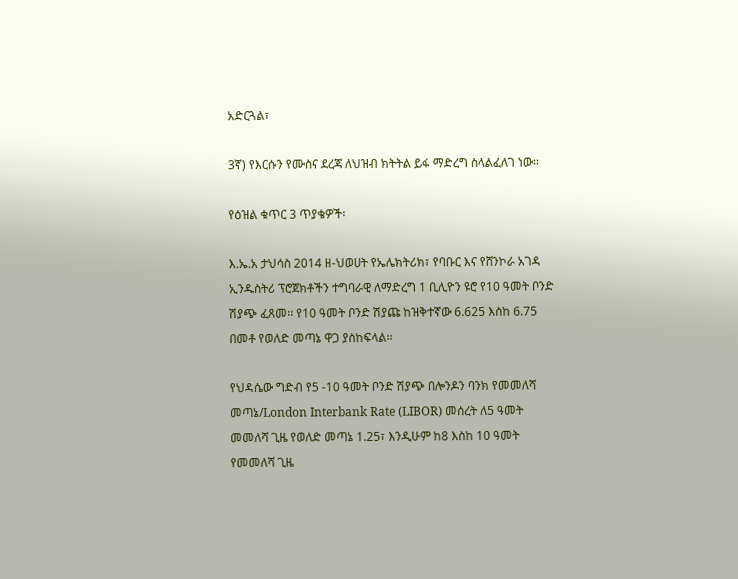አድርጓል፣

3ኛ) የእርሱን የሙስና ደረጃ ለህዝብ ክትትል ይፋ ማድረግ ስላልፈለገ ነው፡፡

የዕዝል ቁጥር 3 ጥያቄዎች፡

እ.ኤ.አ ታህሳስ 2014 ዘ-ህወሀት የኤሌክትሪክ፣ የባቡር እና የሸንኮራ አገዳ ኢንዱስትሪ ፕሮጀክቶችን ተግባራዊ ለማድረግ 1 ቢሊዮን ዩሮ የ10 ዓመት ቦንድ ሽያጭ ፈጸመ፡፡ የ10 ዓመት ቦንድ ሽያጩ ከዝቅተኛው 6.625 እስከ 6.75 በመቶ የወለድ መጣኔ ዋጋ ያስከፍላል፡፡

የህዳሴው ግድብ የ5 -10 ዓመት ቦንድ ሽያጭ በሎንዶን ባንክ የመመለሻ መጣኔ/London Interbank Rate (LIBOR) መሰረት ለ5 ዓመት መመለሻ ጊዜ የወለድ መጣኔ 1.25፣ እንዲሁም ከ8 እስከ 10 ዓመት የመመለሻ ጊዜ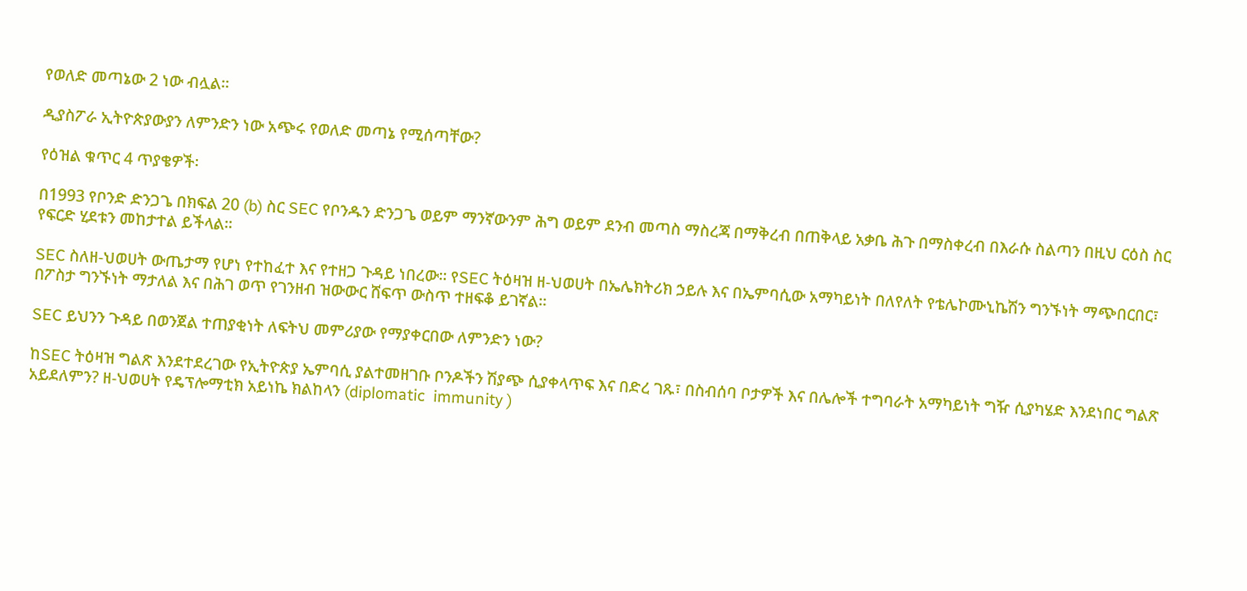የወለድ መጣኔው 2 ነው ብሏል፡፡

ዲያስፖራ ኢትዮጵያውያን ለምንድን ነው አጭሩ የወለድ መጣኔ የሚሰጣቸው?

የዕዝል ቁጥር 4 ጥያቄዎች፡

በ1993 የቦንድ ድንጋጌ በክፍል 20 (b) ስር SEC የቦንዱን ድንጋጌ ወይም ማንኛውንም ሕግ ወይም ደንብ መጣስ ማስረጃ በማቅረብ በጠቅላይ አቃቤ ሕጉ በማስቀረብ በእራሱ ስልጣን በዚህ ርዕስ ስር የፍርድ ሂደቱን መከታተል ይችላል፡፡

SEC ስለዘ-ህወሀት ውጤታማ የሆነ የተከፈተ እና የተዘጋ ጉዳይ ነበረው፡፡ የSEC ትዕዛዝ ዘ-ህወሀት በኤሌክትሪክ ኃይሉ እና በኤምባሲው አማካይነት በለየለት የቴሌኮሙኒኬሽን ግንኙነት ማጭበርበር፣ በፖስታ ግንኙነት ማታለል እና በሕገ ወጥ የገንዘብ ዝውውር ሸፍጥ ውስጥ ተዘፍቆ ይገኛል፡፡

SEC ይህንን ጉዳይ በወንጀል ተጠያቂነት ለፍትህ መምሪያው የማያቀርበው ለምንድን ነው?

ከSEC ትዕዛዝ ግልጽ እንደተደረገው የኢትዮጵያ ኤምባሲ ያልተመዘገቡ ቦንዶችን ሽያጭ ሲያቀላጥፍ እና በድረ ገጹ፣ በስብሰባ ቦታዎች እና በሌሎች ተግባራት አማካይነት ግዥ ሲያካሄድ እንደነበር ግልጽ አይደለምን? ዘ-ህወሀት የዴፕሎማቲክ አይነኬ ክልከላን (diplomatic  immunity )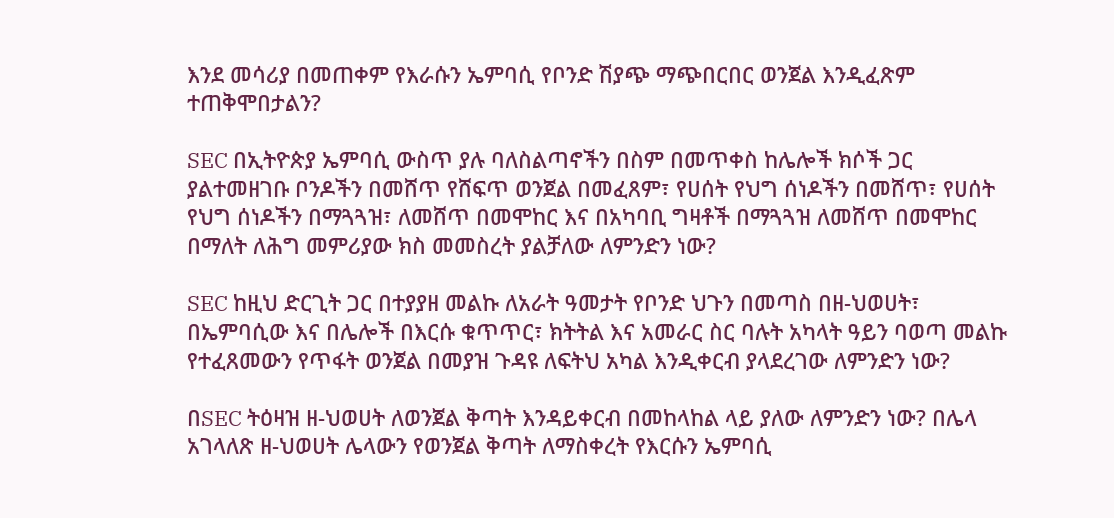እንደ መሳሪያ በመጠቀም የእራሱን ኤምባሲ የቦንድ ሽያጭ ማጭበርበር ወንጀል እንዲፈጽም ተጠቅሞበታልን?

SEC በኢትዮጵያ ኤምባሲ ውስጥ ያሉ ባለስልጣኖችን በስም በመጥቀስ ከሌሎች ክሶች ጋር ያልተመዘገቡ ቦንዶችን በመሸጥ የሸፍጥ ወንጀል በመፈጸም፣ የሀሰት የህግ ሰነዶችን በመሸጥ፣ የሀሰት የህግ ሰነዶችን በማጓጓዝ፣ ለመሸጥ በመሞከር እና በአካባቢ ግዛቶች በማጓጓዝ ለመሸጥ በመሞከር በማለት ለሕግ መምሪያው ክስ መመስረት ያልቻለው ለምንድን ነው?

SEC ከዚህ ድርጊት ጋር በተያያዘ መልኩ ለአራት ዓመታት የቦንድ ህጉን በመጣስ በዘ-ህወሀት፣ በኤምባሲው እና በሌሎች በእርሱ ቁጥጥር፣ ክትትል እና አመራር ስር ባሉት አካላት ዓይን ባወጣ መልኩ የተፈጸመውን የጥፋት ወንጀል በመያዝ ጉዳዩ ለፍትህ አካል እንዲቀርብ ያላደረገው ለምንድን ነው?

በSEC ትዕዛዝ ዘ-ህወሀት ለወንጀል ቅጣት እንዳይቀርብ በመከላከል ላይ ያለው ለምንድን ነው? በሌላ አገላለጽ ዘ-ህወሀት ሌላውን የወንጀል ቅጣት ለማስቀረት የእርሱን ኤምባሲ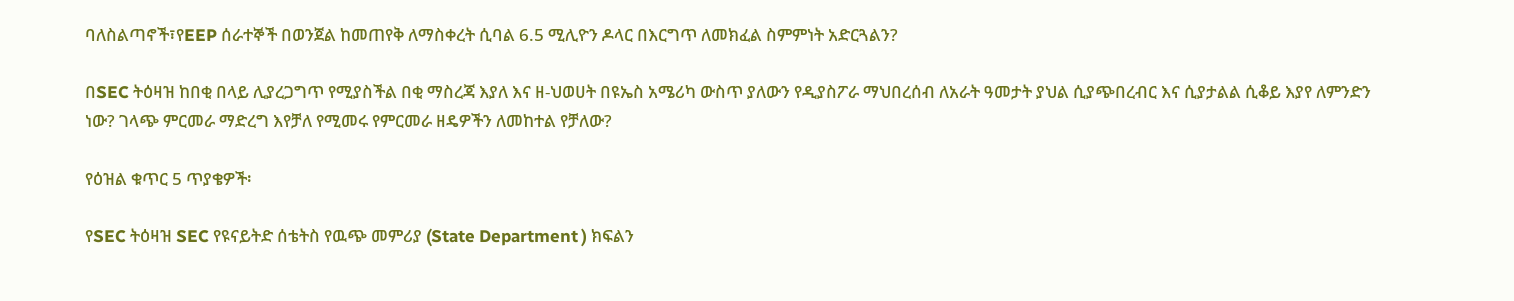ባለስልጣኖች፣የEEP ሰራተኞች በወንጀል ከመጠየቅ ለማስቀረት ሲባል 6.5 ሚሊዮን ዶላር በእርግጥ ለመክፈል ስምምነት አድርጓልን?

በSEC ትዕዛዝ ከበቂ በላይ ሊያረጋግጥ የሚያስችል በቂ ማስረጃ እያለ እና ዘ-ህወሀት በዩኤስ አሜሪካ ውስጥ ያለውን የዲያስፖራ ማህበረሰብ ለአራት ዓመታት ያህል ሲያጭበረብር እና ሲያታልል ሲቆይ እያየ ለምንድን ነው? ገላጭ ምርመራ ማድረግ እየቻለ የሚመሩ የምርመራ ዘዴዎችን ለመከተል የቻለው?

የዕዝል ቁጥር 5 ጥያቄዎች፡

የSEC ትዕዛዝ SEC የዩናይትድ ሰቴትስ የዉጭ መምሪያ (State Department ) ክፍልን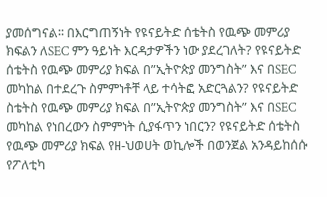ያመሰግናል፡፡ በእርግጠኝነት የዩናይትድ ሰቴትስ የዉጭ መምሪያ ክፍልን ለSEC ምን ዓይነት እርዳታዎችን ነው ያደረገለት? የዩናይትድ ሰቴትስ የዉጭ መምሪያ ክፍል በ”ኢትዮጵያ መንግስት” እና በSEC መካከል በተደረጉ ስምምነቶቸ ላይ ተሳትፎ አድርጓልን? የዩናይትድ ስቴትስ የዉጭ መምሪያ ክፍል በ”ኢትዮጵያ መንግስት” እና በSEC መካከል የነበረውን ስምምነት ሲያፋጥን ነበርን? የዩናይትድ ሰቴትስ የዉጭ መምሪያ ክፍል የዘ-ህወሀት ወኪሎች በወንጀል አንዳይከሰሱ  የፖለቲካ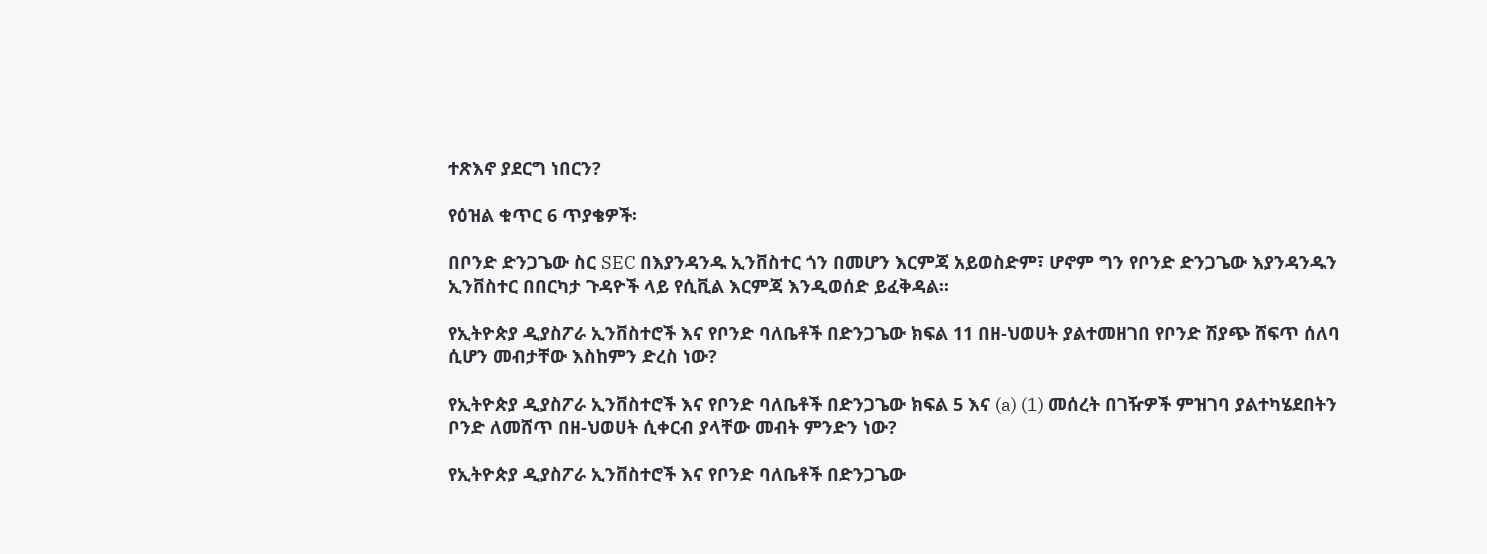ተጽእኖ ያደርግ ነበርን?

የዕዝል ቁጥር 6 ጥያቄዎች፡

በቦንድ ድንጋጌው ስር SEC በእያንዳንዱ ኢንቨስተር ጎን በመሆን እርምጃ አይወስድም፣ ሆኖም ግን የቦንድ ድንጋጌው እያንዳንዱን ኢንቨስተር በበርካታ ጉዳዮች ላይ የሲቪል እርምጃ እንዲወሰድ ይፈቅዳል፡፡

የኢትዮጵያ ዲያስፖራ ኢንቨስተሮች እና የቦንድ ባለቤቶች በድንጋጌው ክፍል 11 በዘ-ህወሀት ያልተመዘገበ የቦንድ ሽያጭ ሸፍጥ ሰለባ ሲሆን መብታቸው እስከምን ድረስ ነው?

የኢትዮጵያ ዲያስፖራ ኢንቨስተሮች እና የቦንድ ባለቤቶች በድንጋጌው ክፍል 5 እና (a) (1) መሰረት በገዥዎች ምዝገባ ያልተካሄደበትን ቦንድ ለመሸጥ በዘ-ህወሀት ሲቀርብ ያላቸው መብት ምንድን ነው?

የኢትዮጵያ ዲያስፖራ ኢንቨስተሮች እና የቦንድ ባለቤቶች በድንጋጌው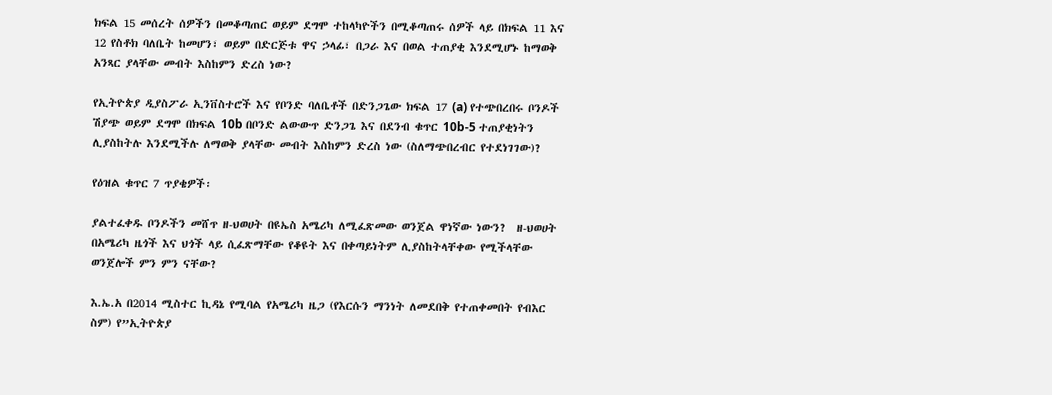ክፍል 15 መሰረት ሰዎችን በመቆጣጠር ወይም ደግሞ ተከላካዮችን በሚቆጣጠሩ ሰዎች ላይ በክፍል 11 እና 12 የስቶክ ባለቤት ከመሆን፣ ወይም በድርጅቱ ዋና ኃላፊ፣ በጋራ እና በወል ተጠያቂ እንደሚሆኑ ከማወቅ አንጻር ያላቸው መብት እስከምን ድረስ ነው?

የኢትዮጵያ ዲያስፖራ ኢንቨስተሮች እና የቦንድ ባለቤቶች በድንጋጌው ክፍል 17 (a) የተጭበረበሩ ቦንዶች ሽያጭ ወይም ደግሞ በክፍል 10b በቦንድ ልውውጥ ድንጋጌ እና በደንብ ቁጥር 10b-5 ተጠያቂነትን ሊያስከትሉ እንደሚችሉ ለማወቅ ያላቸው መብት እስከምን ድረስ ነው (ስለማጭበረብር የተደነገገው)?

የዕዝል ቁጥር 7 ጥያቄዎች፡

ያልተፈቀዱ ቦንዶችን መሸጥ ዘ-ህወሀት በዩኤስ አሜሪካ ለሚፈጽመው ወንጀል ዋነኛው ነውን?  ዘ-ህወሀት በአሜሪካ ዜጎች እና ህጎች ላይ ሲፈጽማቸው የቆዩት እና በቀጣይነትም ሊያስከትላቸቀው የሚችላቸው ወንጀሎች ምን ምን ናቸው?

እ.ኤ.አ በ2014 ሚስተር ኪዳኔ የሚባል የአሜሪካ ዜጋ (የእርሱን ማንነት ለመደበቅ የተጠቀመበት የብእር ስም) የ”ኢትዮጵያ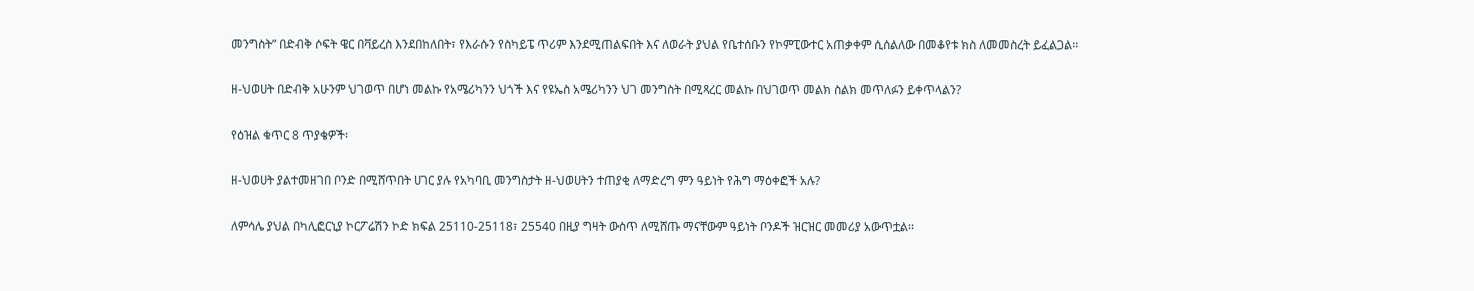መንግስት” በድብቅ ሶፍት ዌር በቫይረስ እንደበከለበት፣ የእራሱን የስካይፔ ጥሪም እንደሚጠልፍበት እና ለወራት ያህል የቤተሰቡን የኮምፒውተር አጠቃቀም ሲሰልለው በመቆየቱ ክስ ለመመስረት ይፈልጋል፡፡

ዘ-ህወሀት በድብቅ አሁንም ህገወጥ በሆነ መልኩ የአሜሪካንን ህጎች እና የዩኤስ አሜሪካንን ህገ መንግስት በሚጻረር መልኩ በህገወጥ መልክ ስልክ መጥለፉን ይቀጥላልን?

የዕዝል ቁጥር 8 ጥያቄዎች፡

ዘ-ህወሀት ያልተመዘገበ ቦንድ በሚሸጥበት ሀገር ያሉ የአካባቢ መንግስታት ዘ-ህወሀትን ተጠያቂ ለማድረግ ምን ዓይነት የሕግ ማዕቀፎች አሉ?

ለምሳሌ ያህል በካሊፎርኒያ ኮርፖሬሽን ኮድ ክፍል 25110-25118፣ 25540 በዚያ ግዛት ውስጥ ለሚሸጡ ማናቸውም ዓይነት ቦንዶች ዝርዝር መመሪያ አውጥቷል፡፡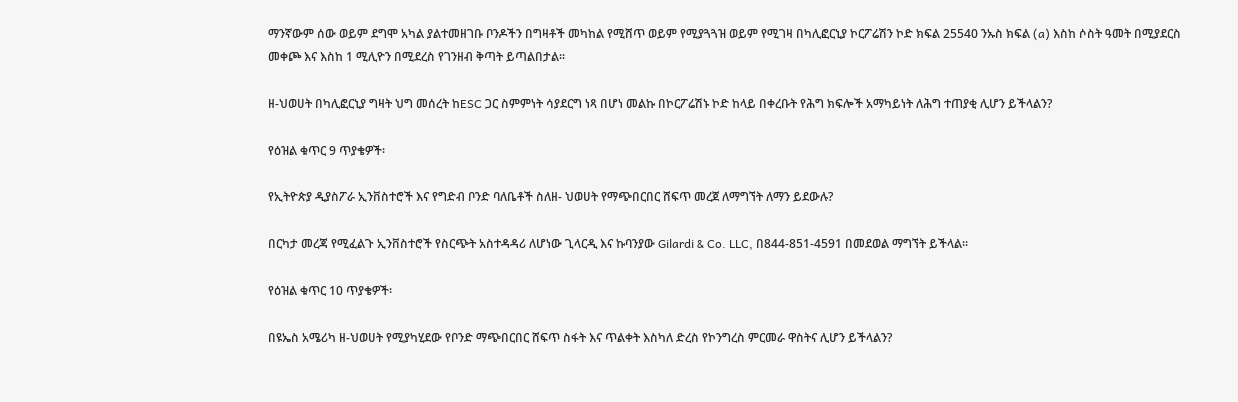ማንኛውም ሰው ወይም ደግሞ አካል ያልተመዘገቡ ቦንዶችን በግዛቶች መካከል የሚሸጥ ወይም የሚያጓጓዝ ወይም የሚገዛ በካሊፎርኒያ ኮርፖሬሽን ኮድ ክፍል 25540 ንኡስ ክፍል (a) እስከ ሶስት ዓመት በሚያደርስ መቀጮ እና እስከ 1 ሚሊዮን በሚደረስ የገንዘብ ቅጣት ይጣልበታል፡፡

ዘ-ህወሀት በካሊፎርኒያ ግዛት ህግ መሰረት ከESC ጋር ስምምነት ሳያደርግ ነጻ በሆነ መልኩ በኮርፖሬሽኑ ኮድ ከላይ በቀረቡት የሕግ ክፍሎች አማካይነት ለሕግ ተጠያቂ ሊሆን ይችላልን?

የዕዝል ቁጥር 9 ጥያቄዎች፡

የኢትዮጵያ ዲያስፖራ ኢንቨስተሮች እና የግድብ ቦንድ ባለቤቶች ስለዘ- ህወሀት የማጭበርበር ሸፍጥ መረጀ ለማግኘት ለማን ይደውሉ?

በርካታ መረጃ የሚፈልጉ ኢንቨስተሮች የስርጭት አስተዳዳሪ ለሆነው ጊላርዲ እና ኩባንያው Gilardi & Co. LLC, በ844-851-4591 በመደወል ማግኘት ይችላል፡፡

የዕዝል ቁጥር 10 ጥያቄዎች፡

በዩኤስ አሜሪካ ዘ-ህወሀት የሚያካሂደው የቦንድ ማጭበርበር ሸፍጥ ስፋት እና ጥልቀት እስካለ ድረስ የኮንግረስ ምርመራ ዋስትና ሊሆን ይችላልን?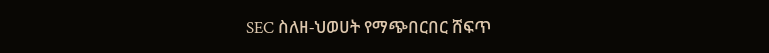SEC ስለዘ-ህወሀት የማጭበርበር ሸፍጥ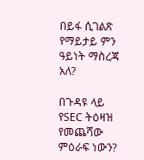በይፋ ሲገልጽ የማይታይ ምን ዓይነት ማስረጃ አለ?

በጉዳዩ ላይ የSEC ትዕዛዝ የመጨሻው ምዕራፍ ነውን?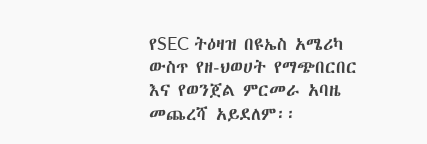የSEC ትዕዛዝ በዩኤስ አሜሪካ ውስጥ የዘ-ህወሀት የማጭበርበር እና የወንጀል ምርመራ አባዜ መጨረሻ አይደለም፡፡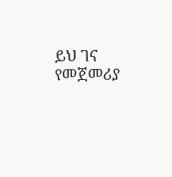ይህ ገና የመጀመሪያ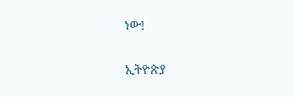ነው!

ኢትዮጵያ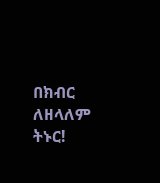በክብር ለዘላለም ትኑር!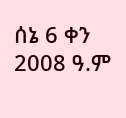ሰኔ 6 ቀን 2008 ዓ.ም